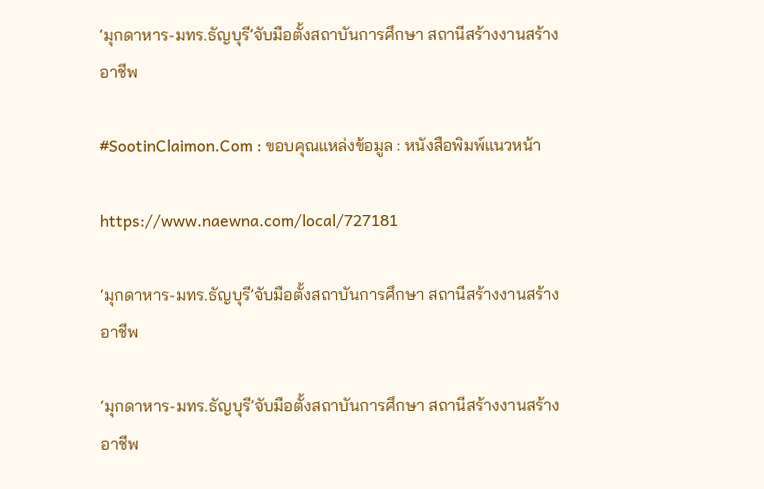‘มุกดาหาร-มทร.ธัญบุรี’จับมือตั้งสถาบันการศึกษา สถานีสร้างงานสร้างอาชีพ

#SootinClaimon.Com : ขอบคุณแหล่งข้อมูล : หนังสือพิมพ์แนวหน้า

https://www.naewna.com/local/727181

‘มุกดาหาร-มทร.ธัญบุรี’จับมือตั้งสถาบันการศึกษา สถานีสร้างงานสร้างอาชีพ

‘มุกดาหาร-มทร.ธัญบุรี’จับมือตั้งสถาบันการศึกษา สถานีสร้างงานสร้างอาชีพ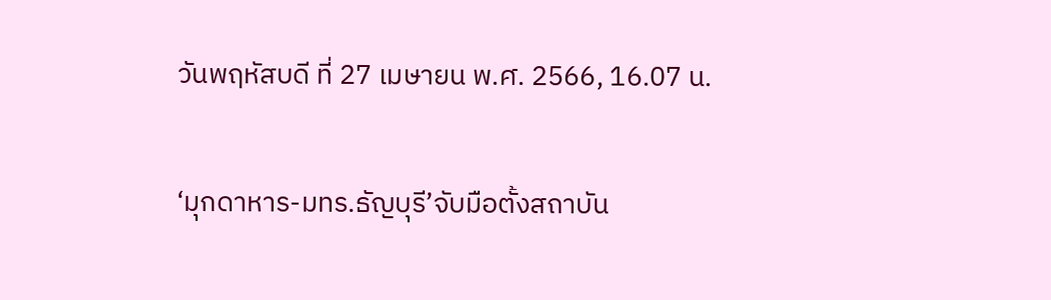วันพฤหัสบดี ที่ 27 เมษายน พ.ศ. 2566, 16.07 น.

‘มุกดาหาร-มทร.ธัญบุรี’จับมือตั้งสถาบัน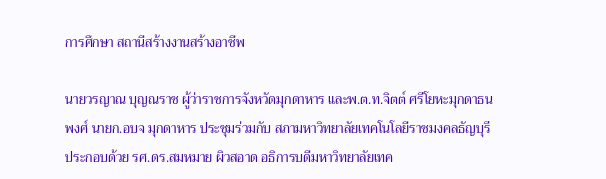การศึกษา สถานีสร้างงานสร้างอาชีพ

นายวรญาณ บุญณราช ผู้ว่าราชการจังหวัดมุกดาหาร และพ.ต.ท.จิตต์ ศรีโยหะมุกดาธนพงศ์ นายก.อบจ มุกดาหาร ประชุมร่วมกับ สภามหาวิทยาลัยเทคโนโลยีราชมงคลธัญบุรี ประกอบด้วย รศ.ดร.สมหมาย ผิวสอาด อธิการบดีมหาวิทยาลัยเทค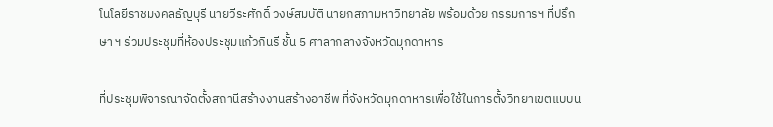โนโลยีราชมงคลธัญบุรี นายวีระศักดิ์ วงษ์สมบัติ นายกสภามหาวิทยาลัย พร้อมด้วย กรรมการฯ ที่ปรึกษา ฯ ร่วมประชุมที่ห้องประชุมแก้วกินรี ชั้น 5 ศาลากลางจังหวัดมุกดาหาร

ที่ประชุมพิจารณาจัดตั้งสถานีสร้างงานสร้างอาชีพ ที่จังหวัดมุกดาหารเพื่อใช้ในการตั้งวิทยาเขตแบบน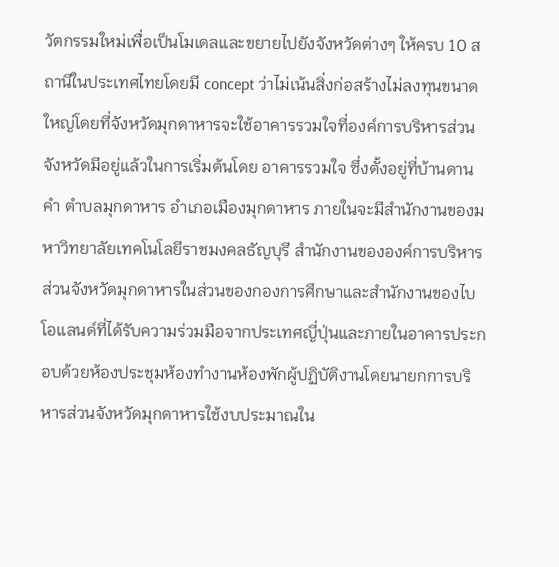วัตกรรมใหม่เพื่อเป็นโมเดลและขยายไปยังจังหวัดต่างๆ ให้ครบ 10 สถานีในประเทศไทยโดยมี concept ว่าไม่เน้นสิ่งก่อสร้างไม่ลงทุนขนาดใหญ่โดยที่จังหวัดมุกดาหารจะใช้อาคารรวมใจที่องค์การบริหารส่วนจังหวัดมีอยู่แล้วในการเริ่มต้นโดย อาคารรวมใจ ซึ่งตั้งอยู่ที่บ้านดานคำ ตำบลมุกดาหาร อำเภอเมืองมุกดาหาร ภายในจะมีสำนักงานของมหาวิทยาลัยเทคโนโลยีราชมงคลธัญบุรี สำนักงานขององค์การบริหารส่วนจังหวัดมุกดาหารในส่วนของกองการศึกษาและสำนักงานของไบโอแลนด์ที่ได้รับความร่วมมือจากประเทศญี่ปุ่นและภายในอาคารประกอบด้วยห้องประชุมห้องทำงานห้องพักผู้ปฏิบัติงานโดยนายกการบริหารส่วนจังหวัดมุกดาหารใช้งบประมาณใน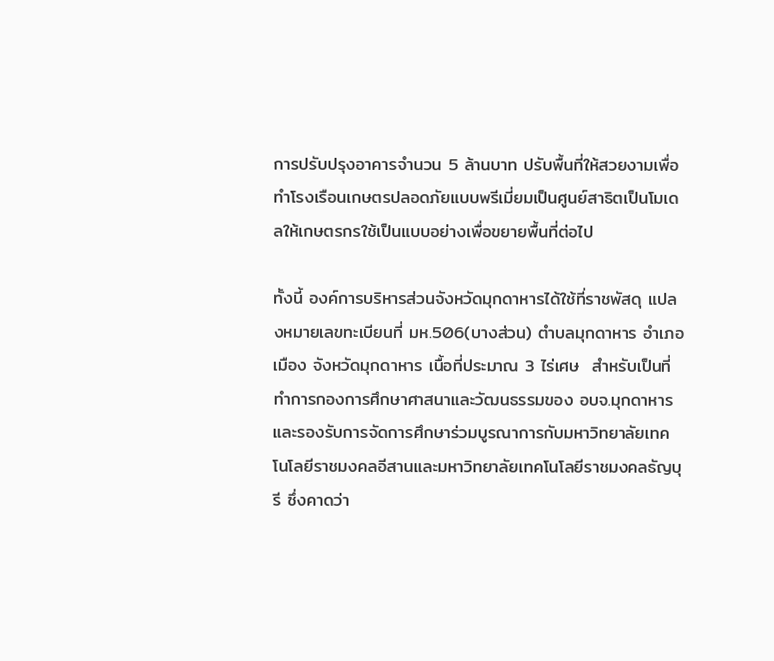การปรับปรุงอาคารจำนวน 5 ล้านบาท ปรับพื้นที่ให้สวยงามเพื่อทำโรงเรือนเกษตรปลอดภัยแบบพรีเมี่ยมเป็นศูนย์สาธิตเป็นโมเดลให้เกษตรกรใช้เป็นแบบอย่างเพื่อขยายพื้นที่ต่อไป

ทั้งนี้ องค์การบริหารส่วนจังหวัดมุกดาหารได้ใช้ที่ราชพัสดุ แปลงหมายเลขทะเบียนที่ มห.506(บางส่วน) ตำบลมุกดาหาร อำเภอเมือง จังหวัดมุกดาหาร เนื้อที่ประมาณ 3 ไร่เศษ  สำหรับเป็นที่ทำการกองการศึกษาศาสนาและวัฒนธรรมของ อบจ.มุกดาหาร และรองรับการจัดการศึกษาร่วมบูรณาการกับมหาวิทยาลัยเทคโนโลยีราชมงคลอีสานและมหาวิทยาลัยเทคโนโลยีราชมงคลธัญบุรี ซึ่งคาดว่า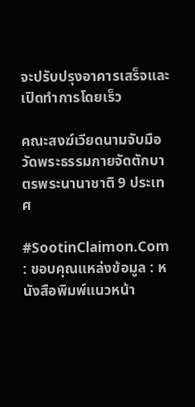จะปรับปรุงอาคารเสร็จและเปิดทำการโดยเร็ว

คณะสงฆ์เวียดนามจับมือวัดพระธรรมกายจัดตักบาตรพระนานาชาติ 9 ประเทศ

#SootinClaimon.Com : ขอบคุณแหล่งข้อมูล : หนังสือพิมพ์แนวหน้า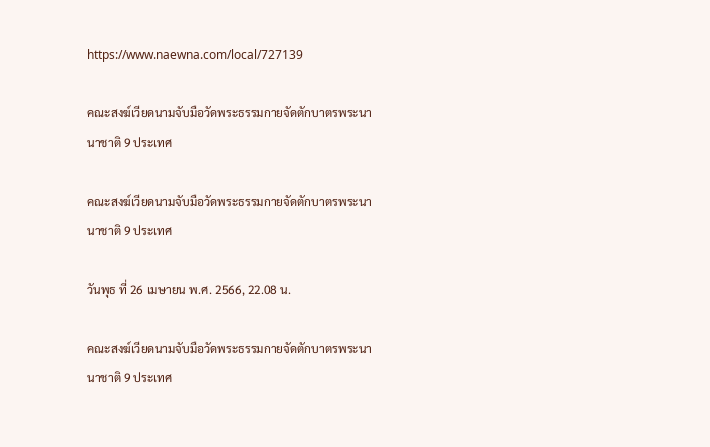https://www.naewna.com/local/727139

คณะสงฆ์เวียดนามจับมือวัดพระธรรมกายจัดตักบาตรพระนานาชาติ 9 ประเทศ

คณะสงฆ์เวียดนามจับมือวัดพระธรรมกายจัดตักบาตรพระนานาชาติ 9 ประเทศ

วันพุธ ที่ 26 เมษายน พ.ศ. 2566, 22.08 น.

คณะสงฆ์เวียดนามจับมือวัดพระธรรมกายจัดตักบาตรพระนานาชาติ 9 ประเทศ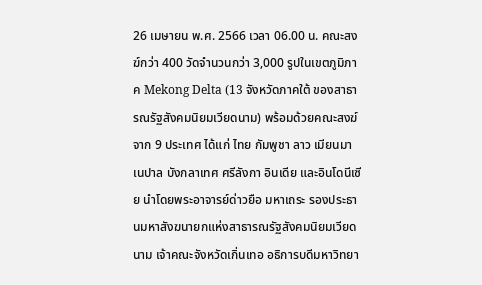26 เมษายน พ.ศ. 2566 เวลา 06.00 น. คณะสงฆ์กว่า 400 วัดจำนวนกว่า 3,000 รูปในเขตภูมิภาค Mekong Delta (13 จังหวัดภาคใต้ ของสาธารณรัฐสังคมนิยมเวียดนาม) พร้อมด้วยคณะสงฆ์จาก 9 ประเทศ ได้แก่ ไทย กัมพูชา ลาว เมียนมา เนปาล บังกลาเทศ ศรีลังกา อินเดีย และอินโดนีเซีย นำโดยพระอาจารย์ด่าวยือ มหาเถระ รองประธานมหาสังฆนายกแห่งสาธารณรัฐสังคมนิยมเวียดนาม เจ้าคณะจังหวัดเกิ่นเทอ อธิการบดีมหาวิทยา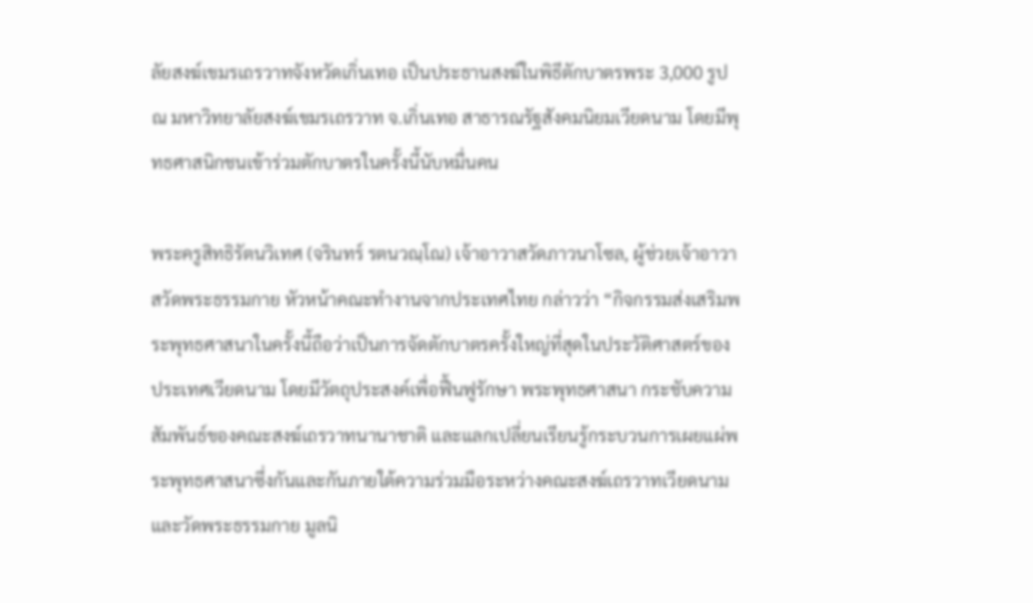ลัยสงฆ์เขมรเถรวาทจังหวัดเกิ่นเทอ เป็นประธานสงฆ์ในพิธีตักบาตรพระ 3,000 รูป ณ มหาวิทยาลัยสงฆ์เขมรเถรวาท จ.เกิ่นเทอ สาธารณรัฐสังคมนิยมเวียดนาม โดยมีพุทธศาสนิกชนเข้าร่วมตักบาตรในครั้งนี้นับหมื่นคน

พระครูสิทธิรัตนวิเทศ (จรินทร์ รตนวณฺโณ) เจ้าอาวาสวัดภาวนาโซล, ผู้ช่วยเจ้าอาวาสวัดพระธรรมกาย หัวหน้าคณะทำงานจากประเทศไทย กล่าวว่า “กิจกรรมส่งเสริมพระพุทธศาสนาในครั้งนี้ถือว่าเป็นการจัดตักบาตรครั้งใหญ่ที่สุดในประวัติศาสตร์ของประเทศเวียดนาม โดยมีวัตถุประสงค์เพื่อฟื้นฟูรักษา พระพุทธศาสนา กระชับความสัมพันธ์ของคณะสงฆ์เถรวาทนานาชาติ และแลกเปลี่ยนเรียนรู้กระบวนการเผยแผ่พระพุทธศาสนาซึ่งกันและกันภายใต้ความร่วมมือระหว่างคณะสงฆ์เถรวาทเวียดนาม และวัดพระธรรมกาย มูลนิ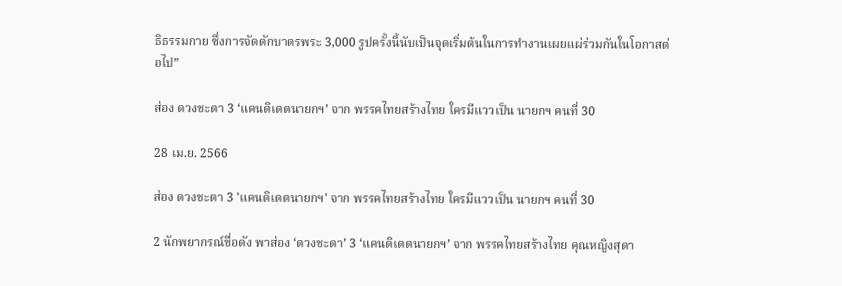ธิธรรมกาย ซึ่งการจัดตักบาตรพระ 3,000 รูปครั้งนี้นับเป็นจุดเริ่มต้นในการทำงานเผยแผ่ร่วมกันในโอกาสต่อไป”

ส่อง ดวงชะตา 3 ‘แคนดิเดตนายกฯ’ จาก พรรคไทยสร้างไทย ใครมีแววเป็น นายกฯ คนที่ 30

28 เม.ย. 2566

ส่อง ดวงชะตา 3 'แคนดิเดตนายกฯ' จาก พรรคไทยสร้างไทย ใครมีแววเป็น นายกฯ คนที่ 30

2 นักพยากรณ์ชื่อดัง พาส่อง ‘ดวงชะตา’ 3 ‘แคนดิเดตนายกฯ’ จาก พรรคไทยสร้างไทย คุณหญิงสุดา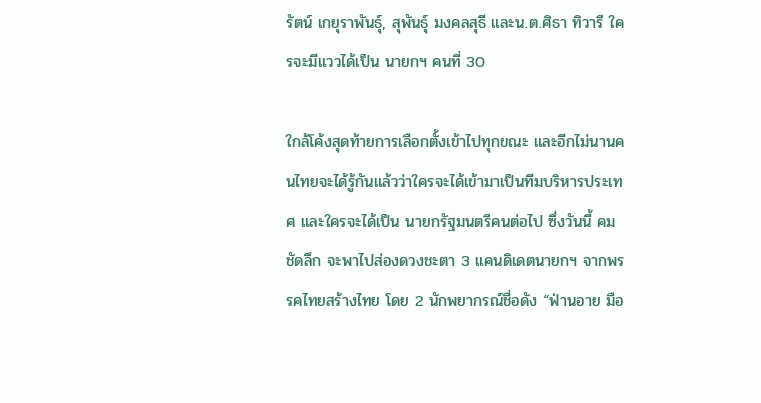รัตน์ เกยุราพันธุ์, สุพันธุ์ มงคลสุธี และน.ต.ศิธา ทิวารี ใครจะมีแววได้เป็น นายกฯ คนที่ 30

ใกล้โค้งสุดท้ายการเลือกตั้งเข้าไปทุกขณะ และอีกไม่นานคนไทยจะได้รู้กันแล้วว่าใครจะได้เข้ามาเป็นทีมบริหารประเทศ และใครจะได้เป็น นายกรัฐมนตรีคนต่อไป ซึ่งวันนี้ คมชัดลึก จะพาไปส่องดวงชะตา 3 แคนดิเดตนายกฯ จากพรรคไทยสร้างไทย โดย 2 นักพยากรณ์ชื่อดัง “ฟ่านอาย มือ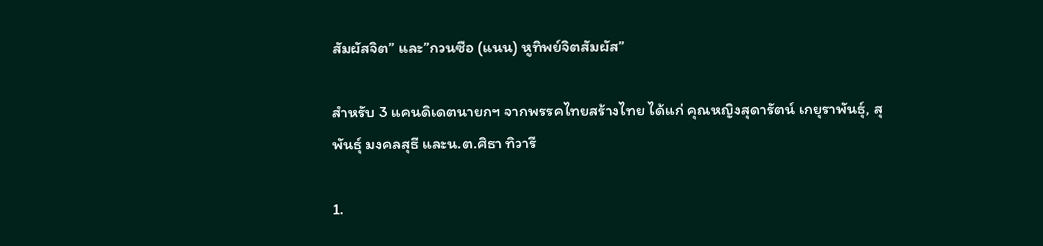สัมผัสจิต” และ”กวนซือ (แนน) หูทิพย์จิตสัมผัส”

สำหรับ 3 แคนดิเดตนายกฯ จากพรรคไทยสร้างไทย ได้แก่ คุณหญิงสุดารัตน์ เกยุราพันธุ์, สุพันธุ์ มงคลสุธี และน.ต.ศิธา ทิวารี

1.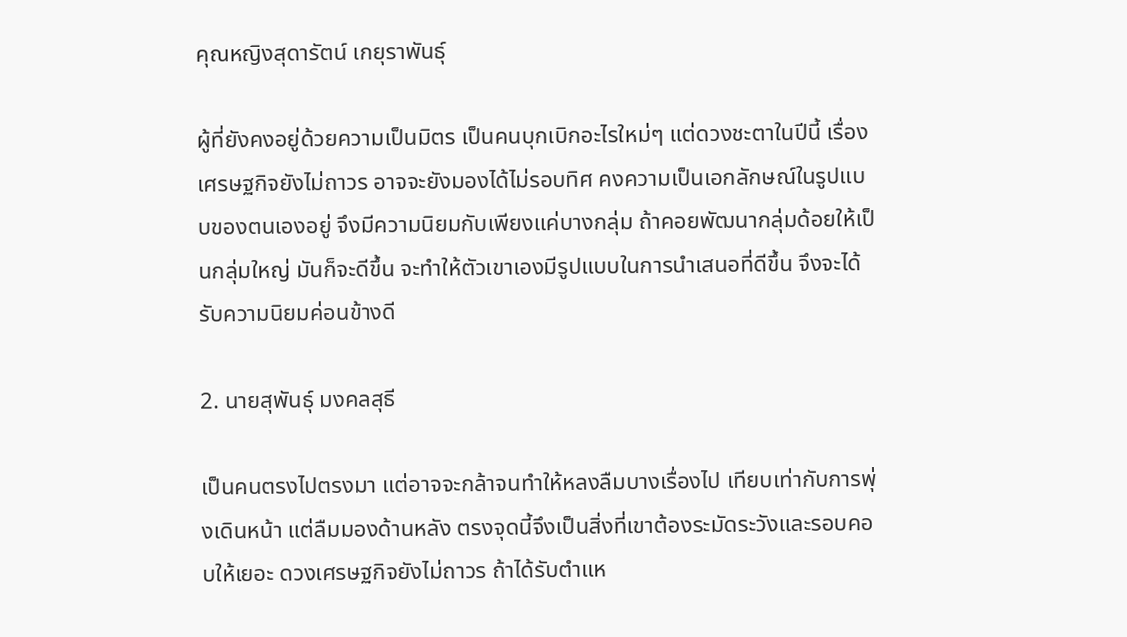คุณหญิงสุดารัตน์ เกยุราพันธุ์

ผู้ที่ยังคงอยู่ด้วยความเป็นมิตร เป็นคนบุกเบิกอะไรใหม่ๆ แต่ดวงชะตาในปีนี้ เรื่องเศรษฐกิจยังไม่ถาวร อาจจะยังมองได้ไม่รอบทิศ คงความเป็นเอกลักษณ์ในรูปแบบของตนเองอยู่ จึงมีความนิยมกับเพียงแค่บางกลุ่ม ถ้าคอยพัฒนากลุ่มด้อยให้เป็นกลุ่มใหญ่ มันก็จะดีขึ้น จะทำให้ตัวเขาเองมีรูปแบบในการนำเสนอที่ดีขึ้น จึงจะได้รับความนิยมค่อนข้างดี

2. นายสุพันธุ์ มงคลสุธี

เป็นคนตรงไปตรงมา แต่อาจจะกล้าจนทำให้หลงลืมบางเรื่องไป เทียบเท่ากับการพุ่งเดินหน้า แต่ลืมมองด้านหลัง ตรงจุดนี้จึงเป็นสิ่งที่เขาต้องระมัดระวังและรอบคอบให้เยอะ ดวงเศรษฐกิจยังไม่ถาวร ถ้าได้รับตำแห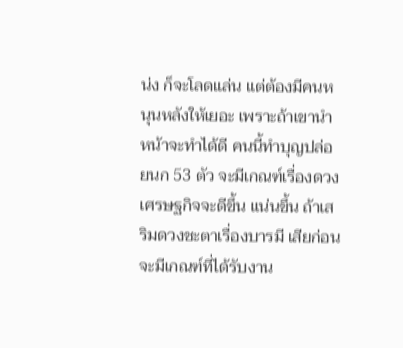น่ง ก็จะโลดแล่น แต่ต้องมีคนหนุนหลังให้เยอะ เพราะถ้าเขานำหน้าจะทำได้ดี คนนี้ทำบุญปล่อยนก 53 ตัว จะมีเกณฑ์เรื่องดวงเศรษฐกิจจะดีขึ้น แน่นขึ้น ถ้าเสริมดวงชะตาเรื่องบารมี เสียก่อน จะมีเกณฑ์ที่ได้รับงาน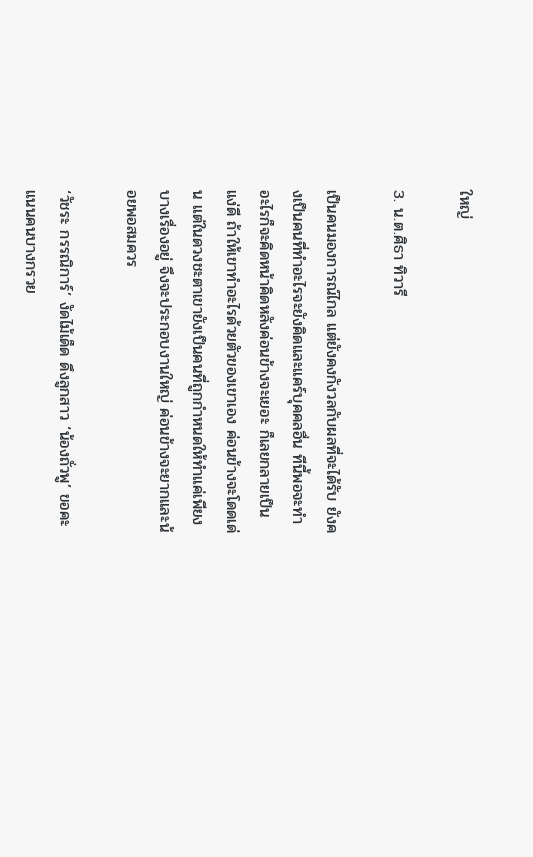ใหญ่

3. น.ต.ศิธา ทิวารี

เป็นคนมองการณ์ไกล แต่ยังคงกังวลกับผลที่จะได้รับ ยังคงเป็นคนที่ทำอะไรจะยังคิดและแคร์บุคคลอื่น ทีนี้พอจะทำอะไรก็จะคิดหน้าคิดหลังค่อนข้างจะเยอะ ก็เลยกลายเป็นแง่ดี ถ้าให้เขาทำอะไรด้วยตัวของเขาเอง ค่อนข้างจะโดดเด่น แต่ในดวงชะตาเขายังเป็นคนที่ถูกกำหนดให้ทำแค่เพียงบางเรื่องอยู่ จึงจะประกอบงานใหญ่ ค่อนข้างจะยากและน้อยพอสมควร

‘วัชระ กรรณิการ์’ งัดไม้เด็ด ดึงลูกสาว ‘น้องถั่วพู’ ขอคะแนนคนบางกรวย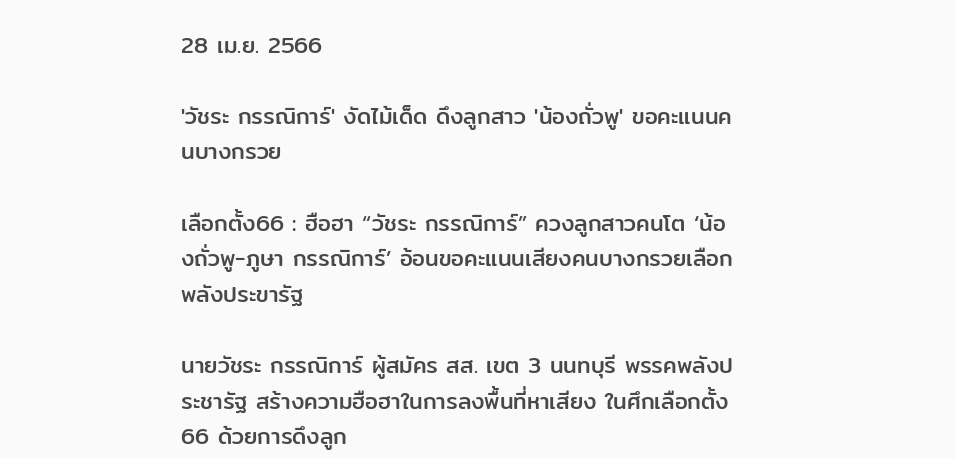28 เม.ย. 2566

'วัชระ กรรณิการ์' งัดไม้เด็ด ดึงลูกสาว 'น้องถั่วพู' ขอคะแนนคนบางกรวย

เลือกตั้ง66 : ฮือฮา “วัชระ กรรณิการ์” ควงลูกสาวคนโต ‘น้องถั่วพู-ภูษา กรรณิการ์’ อ้อนขอคะแนนเสียงคนบางกรวยเลือกพลังประขารัฐ

นายวัชระ กรรณิการ์ ผู้สมัคร สส. เขต 3 นนทบุรี พรรคพลังประชารัฐ สร้างความฮือฮาในการลงพื้นที่หาเสียง ในศึกเลือกตั้ง66 ด้วยการดึงลูก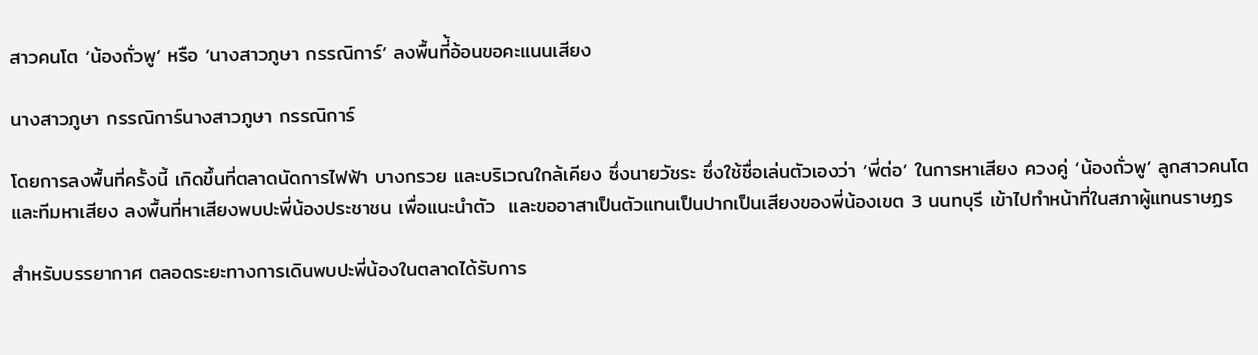สาวคนโต ‘น้องถั่วพู’ หรือ ‘นางสาวภูษา กรรณิการ์’ ลงพื้นที่้อ้อนขอคะแนนเสียง

นางสาวภูษา กรรณิการ์นางสาวภูษา กรรณิการ์

โดยการลงพื้นที่ครั้งนี้ เกิดขึ้นที่ตลาดนัดการไฟฟ้า บางกรวย และบริเวณใกล้เคียง ซึ่งนายวัชระ ซึ่งใช้ชื่อเล่นตัวเองว่า ‘พี่ต่อ’ ในการหาเสียง ควงคู่ ‘น้องถั่วพู’ ลูกสาวคนโตและทีมหาเสียง ลงพื้นที่หาเสียงพบปะพี่น้องประชาชน เพื่อแนะนำตัว  และขออาสาเป็นตัวแทนเป็นปากเป็นเสียงของพี่น้องเขต 3 นนทบุรี เข้าไปทำหน้าที่ในสภาผู้แทนราษฏร

สำหรับบรรยากาศ ตลอดระยะทางการเดินพบปะพี่น้องในตลาดได้รับการ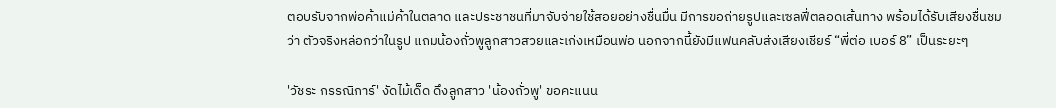ตอบรับจากพ่อค้าแม่ค้าในตลาด และประชาชนที่มาจับจ่ายใช้สอยอย่างชื่นมื่น มีการขอถ่ายรูปและเซลฟี่ตลอดเส้นทาง พร้อมได้รับเสียงชื่นชมว่า ตัวจริงหล่อกว่าในรูป แถมน้องถั่วพูลูกสาวสวยและเก่งเหมือนพ่อ นอกจากนี้ยังมีแฟนคลับส่งเสียงเชียร์ “พี่ต่อ เบอร์ 8” เป็นระยะๆ

'วัชระ กรรณิการ์' งัดไม้เด็ด ดึงลูกสาว 'น้องถั่วพู' ขอคะแนน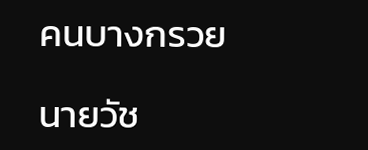คนบางกรวย

นายวัช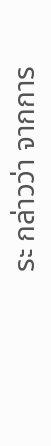ระ กล่าวว่า จากการ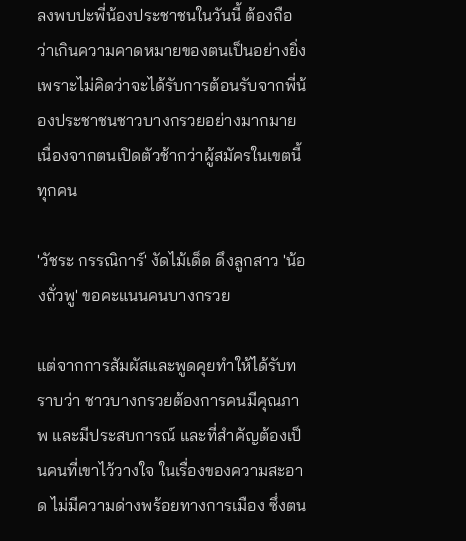ลงพบปะพี่น้องประชาชนในวันนี้ ต้องถือว่าเกินความคาดหมายของตนเป็นอย่างยิ่ง เพราะไม่คิดว่าจะได้รับการต้อนรับจากพี่น้องประชาชนชาวบางกรวยอย่างมากมาย เนื่องจากตนเปิดตัวช้ากว่าผู้สมัครในเขตนี้ทุกคน

'วัชระ กรรณิการ์' งัดไม้เด็ด ดึงลูกสาว 'น้องถั่วพู' ขอคะแนนคนบางกรวย

แต่จากการสัมผัสและพูดคุยทำให้ได้รับทราบว่า ชาวบางกรวยต้องการคนมีคุณภาพ และมีประสบการณ์ และที่สำคัญต้องเป็นคนที่เขาไว้วางใจ ในเรื่องของความสะอาด ไม่มีความด่างพร้อยทางการเมือง ซึ่งตน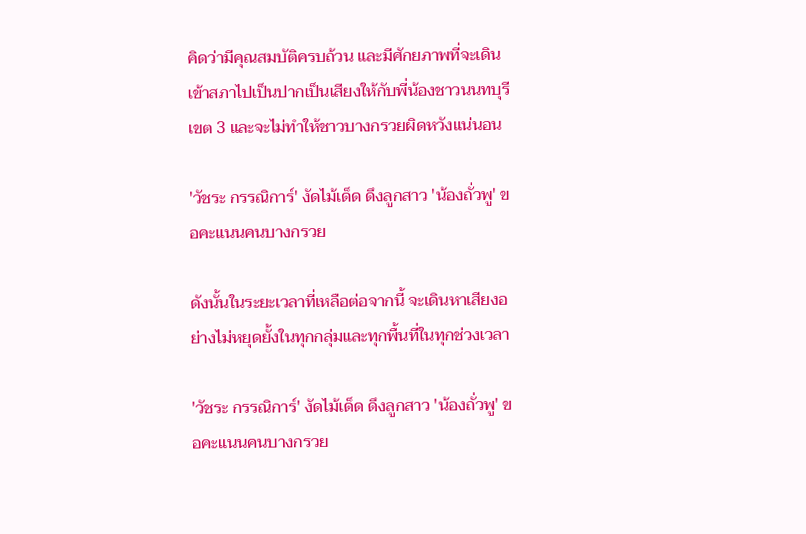คิดว่ามีคุณสมบัติครบถ้วน และมีศักยภาพที่จะเดินเข้าสภาไปเป็นปากเป็นเสียงให้กับพี่น้องชาวนนทบุรีเขต 3 และจะไม่ทำให้ชาวบางกรวยผิดหวังแน่นอน

'วัชระ กรรณิการ์' งัดไม้เด็ด ดึงลูกสาว 'น้องถั่วพู' ขอคะแนนคนบางกรวย

ดังนั้นในระยะเวลาที่เหลือต่อจากนี้ จะเดินหาเสียงอย่างไม่หยุดยั้งในทุกกลุ่มและทุกพื้นที่ในทุกช่วงเวลา

'วัชระ กรรณิการ์' งัดไม้เด็ด ดึงลูกสาว 'น้องถั่วพู' ขอคะแนนคนบางกรวย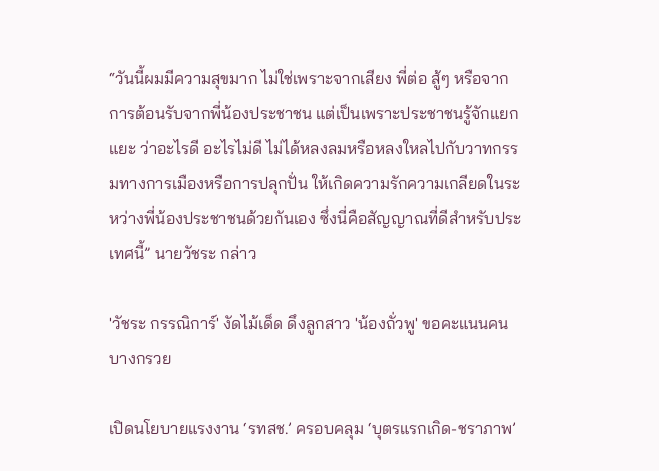“วันนี้ผมมีความสุขมาก ไม่ใช่เพราะจากเสียง พี่ต่อ สู้ๆ หรือจากการต้อนรับจากพี่น้องประชาชน แต่เป็นเพราะประชาชนรู้จักแยกแยะ ว่าอะไรดี อะไรไม่ดี ไม่ได้หลงลมหรือหลงใหลไปกับวาทกรรมทางการเมืองหรือการปลุกปั่น ให้เกิดความรักความเกลียดในระหว่างพี่น้องประชาชนด้วยกันเอง ซึ่งนี่คือสัญญาณที่ดีสำหรับประเทศนี้” นายวัชระ กล่าว

'วัชระ กรรณิการ์' งัดไม้เด็ด ดึงลูกสาว 'น้องถั่วพู' ขอคะแนนคนบางกรวย

เปิดนโยบายแรงงาน ‘รทสช.’ ครอบคลุม ‘บุตรแรกเกิด-ชราภาพ’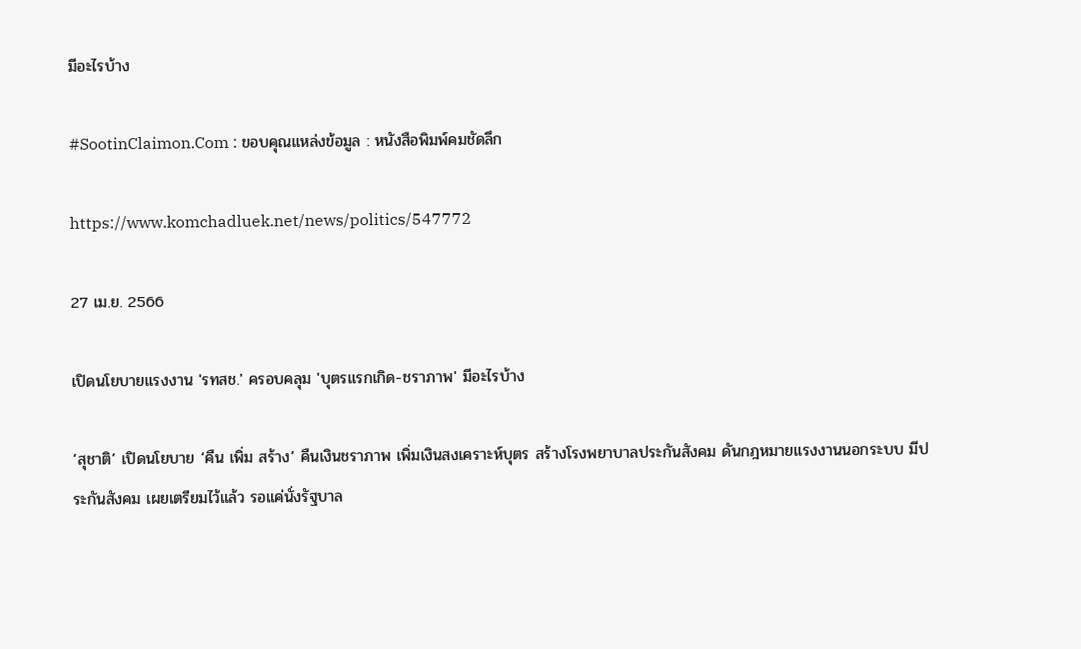มีอะไรบ้าง

#SootinClaimon.Com : ขอบคุณแหล่งข้อมูล : หนังสือพิมพ์คมชัดลึก

https://www.komchadluek.net/news/politics/547772

27 เม.ย. 2566

เปิดนโยบายแรงงาน 'รทสช.' ครอบคลุม 'บุตรแรกเกิด-ชราภาพ' มีอะไรบ้าง

‘สุชาติ’ เปิดนโยบาย ‘คืน เพิ่ม สร้าง’ คืนเงินชราภาพ เพิ่มเงินสงเคราะห์บุตร สร้างโรงพยาบาลประกันสังคม ดันกฎหมายแรงงานนอกระบบ มีประกันสังคม เผยเตรียมไว้แล้ว รอแค่นั่งรัฐบาล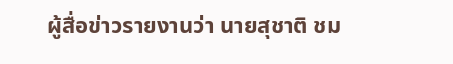ผู้สื่อข่าวรายงานว่า นายสุชาติ ชม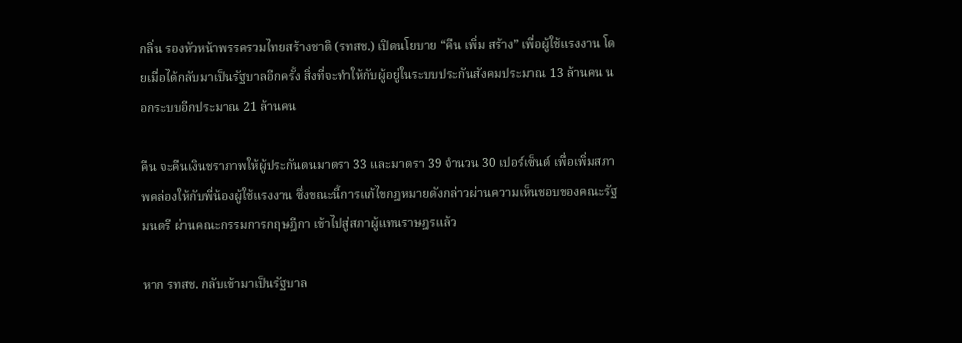กลิ่น รองหัวหน้าพรรครวมไทยสร้างชาติ (รทสช.) เปิดนโยบาย “คืน เพิ่ม สร้าง” เพื่อผู้ใช้แรงงาน โดยเมื่อได้กลับมาเป็นรัฐบาลอีกครั้ง สิ่งที่จะทำให้กับผู้อยู่ในระบบประกันสังคมประมาณ 13 ล้านคน นอกระบบอีกประมาณ 21 ล้านคน

คืน จะคืนเงินชราภาพให้ผู้ประกันตนมาตรา 33 และมาตรา 39 จำนวน 30 เปอร์เซ็นต์ เพื่อเพิ่มสภาพคล่องให้กับพี่น้องผู้ใช้แรงงาน ซึ่งขณะนี้การแก้ไขกฎหมายดังกล่าวผ่านความเห็นชอบของคณะรัฐมนตรี ผ่านคณะกรรมการกฤษฎีกา เข้าไปสู่สภาผู้แทนราษฎรแล้ว

หาก รทสช. กลับเข้ามาเป็นรัฐบาล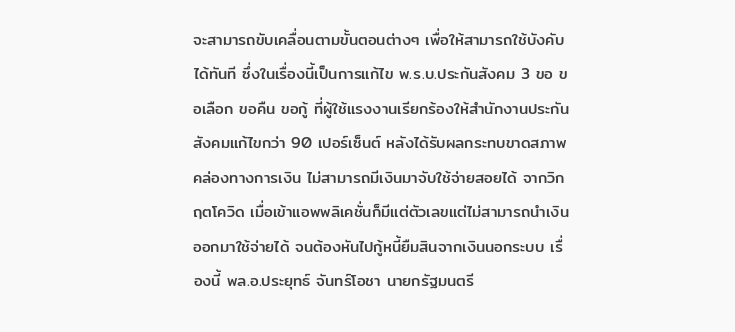จะสามารถขับเคลื่อนตามขั้นตอนต่างๆ เพื่อให้สามารถใช้บังคับได้ทันที ซึ่งในเรื่องนี้เป็นการแก้ไข พ.ร.บ.ประกันสังคม 3 ขอ ขอเลือก ขอคืน ขอกู้ ที่ผู้ใช้แรงงานเรียกร้องให้สำนักงานประกันสังคมแก้ไขกว่า 90 เปอร์เซ็นต์ หลังได้รับผลกระทบขาดสภาพคล่องทางการเงิน ไม่สามารถมีเงินมาจับใช้จ่ายสอยได้ จากวิกฤตโควิด เมื่อเข้าแอพพลิเคชั่นก็มีแต่ตัวเลขแต่ไม่สามารถนำเงินออกมาใช้จ่ายได้ จนต้องหันไปกู้หนี้ยืมสินจากเงินนอกระบบ เรื่องนี้ พล.อ.ประยุทธ์ จันทร์โอชา นายกรัฐมนตรี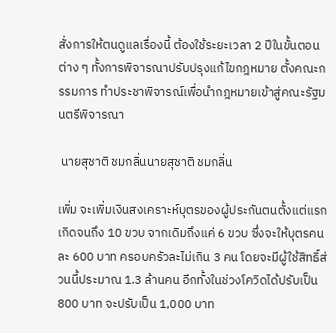สั่งการให้ตนดูแลเรื่องนี้ ต้องใช้ระยะเวลา 2 ปีในขั้นตอนต่าง ๆ ทั้งการพิจารณาปรับปรุงแก้ไขกฎหมาย ตั้งคณะกรรมการ ทำประชาพิจารณ์เพื่อนำกฎหมายเข้าสู่คณะรัฐมนตรีพิจารณา

 นายสุชาติ ชมกลิ่นนายสุชาติ ชมกลิ่น

เพิ่ม จะเพิ่มเงินสงเคราะห์บุตรของผู้ประกันตนตั้งแต่แรกเกิดจนถึง 10 ขวบ จากเดิมถึงแค่ 6 ขวบ ซึ่งจะให้บุตรคนละ 600 บาท ครอบครัวละไม่เกิน 3 คน โดยจะมีผู้ใช้สิทธิ์ส่วนนี้ประมาณ 1.3 ล้านคน อีกทั้งในช่วงโควิดได้ปรับเป็น 800 บาท จะปรับเป็น 1,000 บาท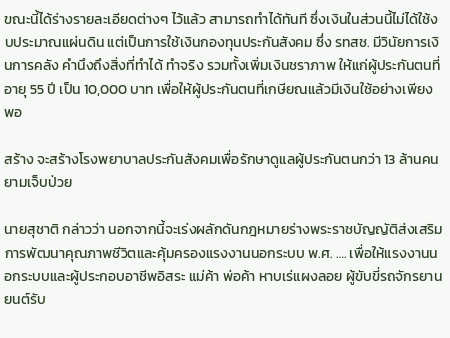ขณะนี้ได้ร่างรายละเอียดต่างๆ ไว้แล้ว สามารถทำได้ทันที ซึ่งเงินในส่วนนี้ไม่ได้ใช้งบประมาณแผ่นดิน แต่เป็นการใช้เงินกองทุนประกันสังคม ซึ่ง รทสช. มีวินัยการเงินการคลัง คำนึงถึงสิ่งที่ทำได้ ทำจริง รวมทั้งเพิ่มเงินชราภาพ ให้แก่ผู้ประกันตนที่อายุ 55 ปี เป็น 10,000 บาท เพื่อให้ผู้ประกันตนที่เกษียณแล้วมีเงินใช้อย่างเพียงพอ

สร้าง จะสร้างโรงพยาบาลประกันสังคมเพื่อรักษาดูแลผู้ประกันตนกว่า 13 ล้านคน ยามเจ็บป่วย

นายสุชาติ กล่าวว่า นอกจากนี้จะเร่งผลักดันกฎหมายร่างพระราชบัญญัติส่งเสริมการพัฒนาคุณภาพชีวิตและคุ้มครองแรงงานนอกระบบ พ.ศ. …. เพื่อให้แรงงานนอกระบบและผู้ประกอบอาชีพอิสระ แม่ค้า พ่อค้า หาบเร่แผงลอย ผู้ขับขี่รถจักรยานยนต์รับ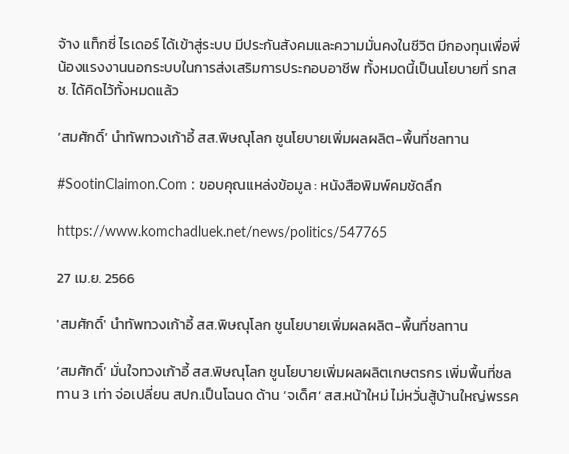จ้าง แท็กซี่ ไรเดอร์ ได้เข้าสู่ระบบ มีประกันสังคมและความมั่นคงในชีวิต มีกองทุนเพื่อพี่น้องแรงงานนอกระบบในการส่งเสริมการประกอบอาชีพ ทั้งหมดนี้เป็นนโยบายที่ รทสช. ได้คิดไว้ทั้งหมดแล้ว

‘สมศักดิ์’ นำทัพทวงเก้าอี้ สส.พิษณุโลก ชูนโยบายเพิ่มผลผลิต-พื้นที่ชลทาน

#SootinClaimon.Com : ขอบคุณแหล่งข้อมูล : หนังสือพิมพ์คมชัดลึก

https://www.komchadluek.net/news/politics/547765

27 เม.ย. 2566

'สมศักดิ์' นำทัพทวงเก้าอี้ สส.พิษณุโลก ชูนโยบายเพิ่มผลผลิต-พื้นที่ชลทาน

‘สมศักดิ์’ มั่นใจทวงเก้าอี้ สส.พิษณุโลก ชูนโยบายเพิ่มผลผลิตเกษตรกร เพิ่มพื้นที่ชลทาน 3 เท่า จ่อเปลี่ยน สปก.เป็นโฉนด ด้าน ‘จเด็ศ’ สส.หน้าใหม่ ไม่หวั่นสู้บ้านใหญ่พรรค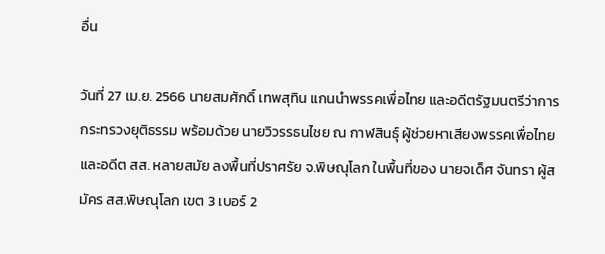อื่น

วันที่ 27 เม.ย. 2566 นายสมศักดิ์ เทพสุทิน แกนนำพรรคเพื่อไทย และอดีตรัฐมนตรีว่าการกระทรวงยุติธรรม พร้อมด้วย นายวิวรรธนไชย ณ กาฬสินธุ์ ผู้ช่วยหาเสียงพรรคเพื่อไทย และอดีต สส. หลายสมัย ลงพื้นที่ปราศรัย จ.พิษณุโลก ในพื้นที่ของ นายจเด็ศ จันทรา ผู้สมัคร สส.พิษณุโลก เขต 3 เบอร์ 2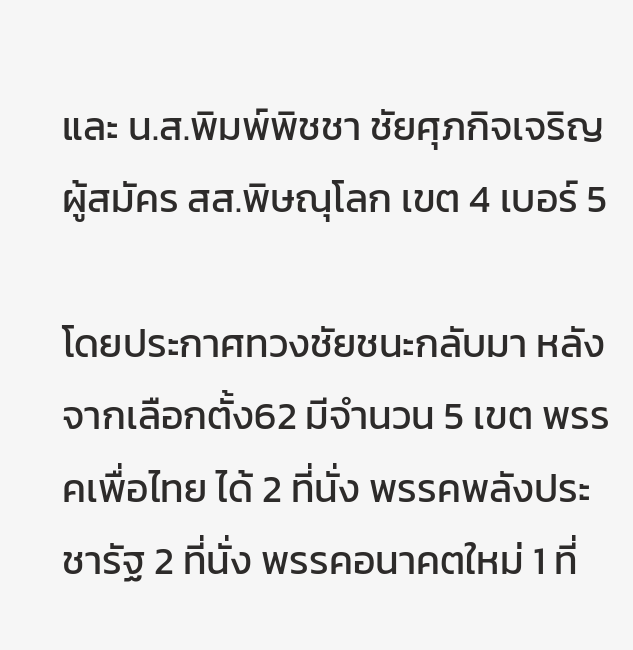และ น.ส.พิมพ์พิชชา ชัยศุภกิจเจริญ ผู้สมัคร สส.พิษณุโลก เขต 4 เบอร์ 5

โดยประกาศทวงชัยชนะกลับมา หลังจากเลือกตั้ง62 มีจำนวน 5 เขต พรรคเพื่อไทย ได้ 2 ที่นั่ง พรรคพลังประชารัฐ 2 ที่นั่ง พรรคอนาคตใหม่ 1 ที่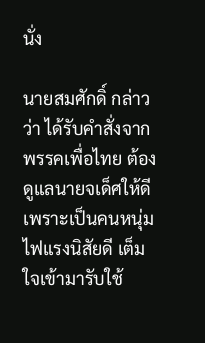นั่ง

นายสมศักดิ์ กล่าวว่า ได้รับคำสั่งจากพรรคเพื่อไทย ต้องดูแลนายจเด็ศให้ดี เพราะเป็นคนหนุ่มไฟแรงนิสัยดี เต็มใจเข้ามารับใช้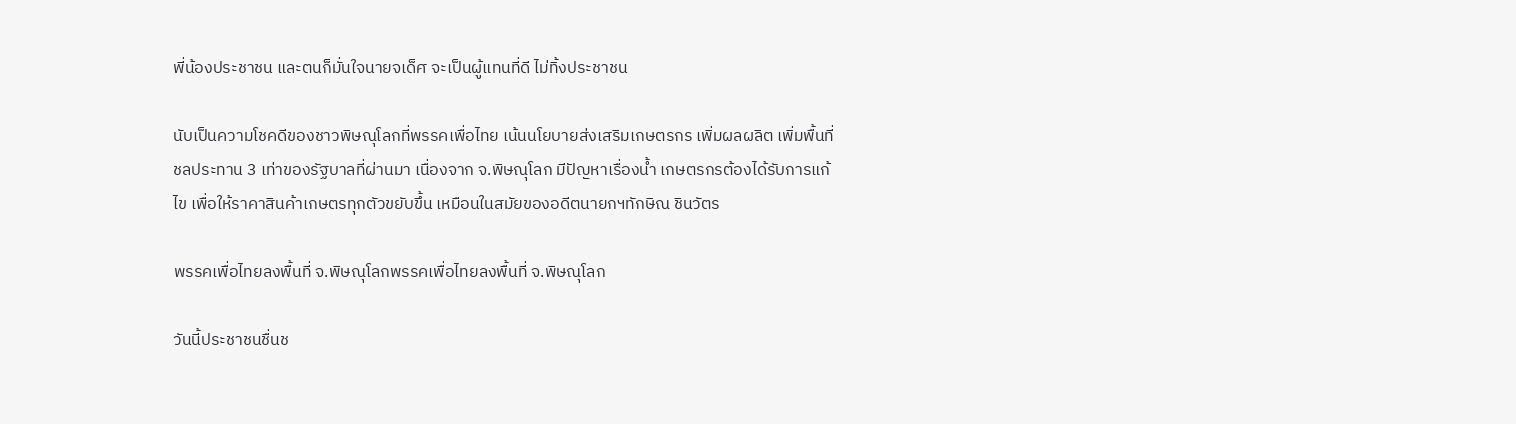พี่น้องประชาชน และตนก็มั่นใจนายจเด็ศ จะเป็นผู้แทนที่ดี ไม่ทิ้งประชาชน

นับเป็นความโชคดีของชาวพิษณุโลกที่พรรคเพื่อไทย เน้นนโยบายส่งเสริมเกษตรกร เพิ่มผลผลิต เพิ่มพื้นที่ชลประทาน 3 เท่าของรัฐบาลที่ผ่านมา เนื่องจาก จ.พิษณุโลก มีปัญหาเรื่องน้ำ เกษตรกรต้องได้รับการแก้ไข เพื่อให้ราคาสินค้าเกษตรทุกตัวขยับขึ้น เหมือนในสมัยของอดีตนายกฯทักษิณ ชินวัตร

พรรคเพื่อไทยลงพื้นที่ จ.พิษณุโลกพรรคเพื่อไทยลงพื้นที่ จ.พิษณุโลก

วันนี้ประชาชนชื่นช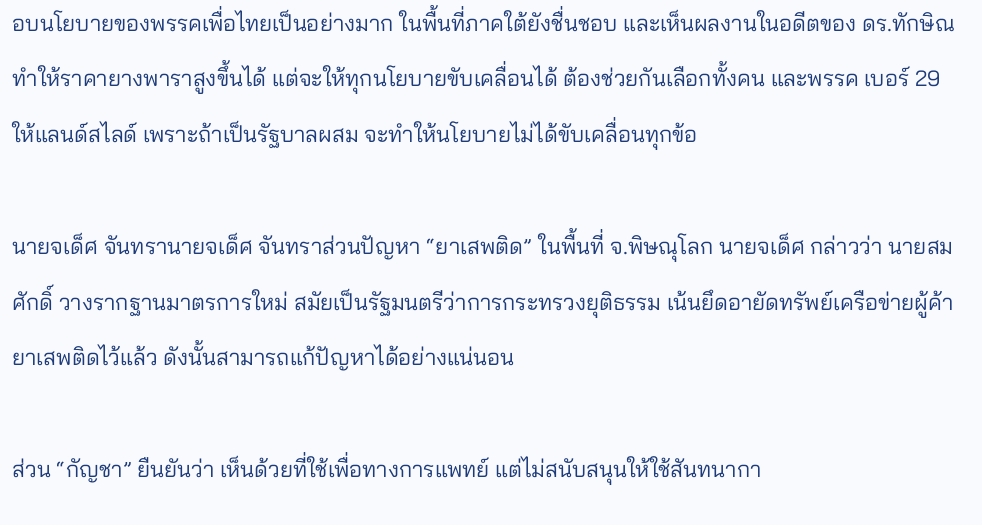อบนโยบายของพรรคเพื่อไทยเป็นอย่างมาก ในพื้นที่ภาคใต้ยังชื่นชอบ และเห็นผลงานในอดีตของ ดร.ทักษิณ ทำให้ราคายางพาราสูงขึ้นได้ แต่จะให้ทุกนโยบายขับเคลื่อนได้ ต้องช่วยกันเลือกทั้งคน และพรรค เบอร์ 29 ให้แลนด์สไลด์ เพราะถ้าเป็นรัฐบาลผสม จะทำให้นโยบายไม่ได้ขับเคลื่อนทุกข้อ

นายจเด็ศ จันทรานายจเด็ศ จันทราส่วนปัญหา “ยาเสพติด” ในพื้นที่ จ.พิษณุโลก นายจเด็ศ กล่าวว่า นายสมศักดิ์ วางรากฐานมาตรการใหม่ สมัยเป็นรัฐมนตรีว่าการกระทรวงยุติธรรม เน้นยึดอายัดทรัพย์เครือข่ายผู้ค้ายาเสพติดไว้แล้ว ดังนั้นสามารถแก้ปัญหาได้อย่างแน่นอน

ส่วน “กัญชา” ยืนยันว่า เห็นด้วยที่ใช้เพื่อทางการแพทย์ แต่ไม่สนับสนุนให้ใช้สันทนากา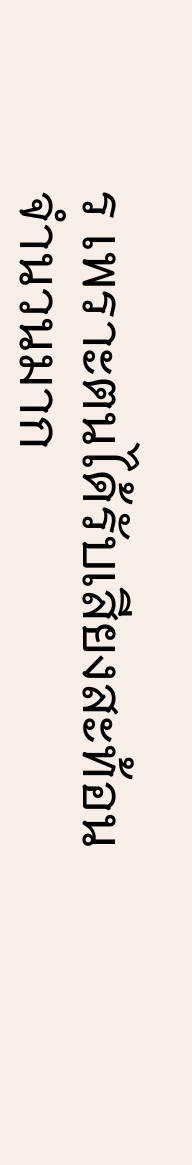ร เพราะตนได้รับเสียงสะท้อนจำนวนมาก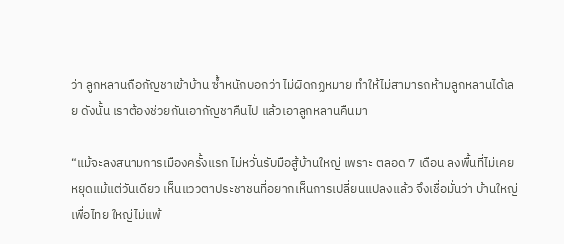ว่า ลูกหลานถือกัญชาเข้าบ้าน ซ้ำหนักบอกว่า ไม่ผิดกฏหมาย ทำให้ไม่สามารถห้ามลูกหลานได้เลย ดังนั้น เราต้องช่วยกันเอากัญชาคืนไป แล้วเอาลูกหลานคืนมา

“แม้จะลงสนามการเมืองครั้งแรก ไม่หวั่นรับมือสู้บ้านใหญ่ เพราะ ตลอด 7 เดือน ลงพื้นที่ไม่เคยหยุดแม้แต่วันเดียว เห็นแววตาประชาชนที่อยากเห็นการเปลี่ยนแปลงแล้ว จึงเชื่อมั่นว่า บ้านใหญ่เพื่อไทย ใหญ่ไม่แพ้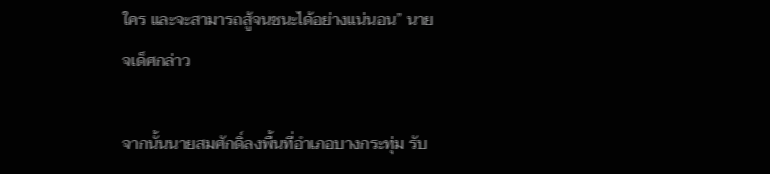ใคร และจะสามารถสู้จนชนะได้อย่างแน่นอน” นายจเด็ศกล่าว

จากนั้นนายสมศักดิ์ลงพื้นที่อำเภอบางกระทุ่ม รับ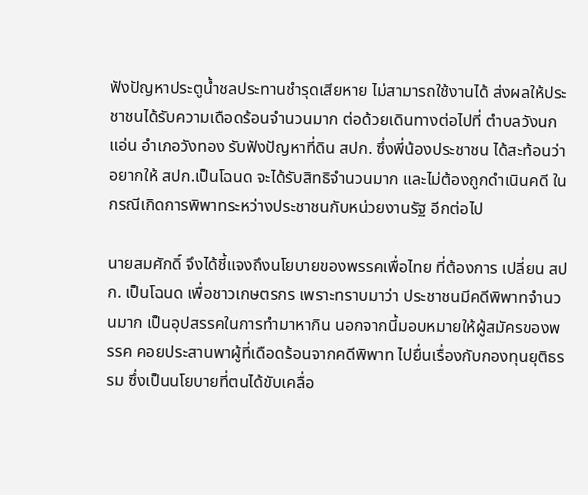ฟังปัญหาประตูน้ำชลประทานชำรุดเสียหาย ไม่สามารถใช้งานได้ ส่งผลให้ประชาชนได้รับความเดือดร้อนจำนวนมาก ต่อด้วยเดินทางต่อไปที่ ตำบลวังนกแอ่น อำเภอวังทอง รับฟังปัญหาที่ดิน สปก. ซึ่งพี่น้องประชาชน ได้สะท้อนว่า อยากให้ สปก.เป็นโฉนด จะได้รับสิทธิจำนวนมาก และไม่ต้องถูกดำเนินคดี ในกรณีเกิดการพิพาทระหว่างประชาชนกับหน่วยงานรัฐ อีกต่อไป

นายสมศักดิ์ จึงได้ชี้แจงถึงนโยบายของพรรคเพื่อไทย ที่ต้องการ เปลี่ยน สปก. เป็นโฉนด เพื่อชาวเกษตรกร เพราะทราบมาว่า ประชาชนมีคดีพิพาทจำนวนมาก เป็นอุปสรรคในการทำมาหากิน นอกจากนี้มอบหมายให้ผู้สมัครของพรรค คอยประสานพาผู้ที่เดือดร้อนจากคดีพิพาท ไปยื่นเรื่องกับกองทุนยุติธรรม ซึ่งเป็นนโยบายที่ตนได้ขับเคลื่อ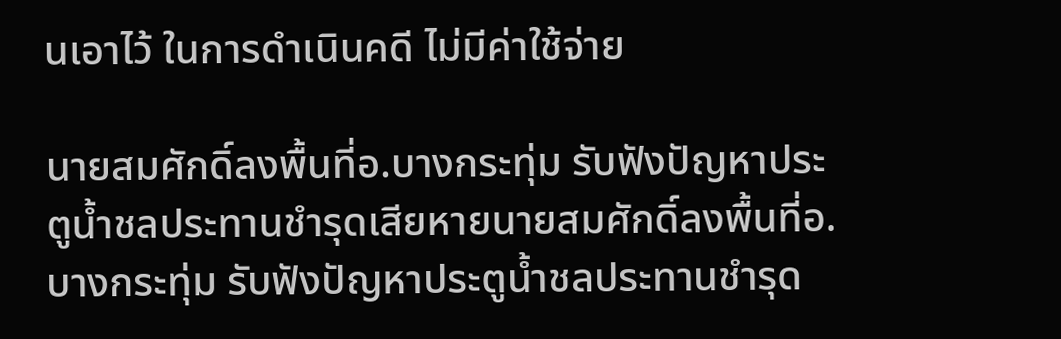นเอาไว้ ในการดำเนินคดี ไม่มีค่าใช้จ่าย

นายสมศักดิ์ลงพื้นที่อ.บางกระทุ่ม รับฟังปัญหาประตูน้ำชลประทานชำรุดเสียหายนายสมศักดิ์ลงพื้นที่อ.บางกระทุ่ม รับฟังปัญหาประตูน้ำชลประทานชำรุด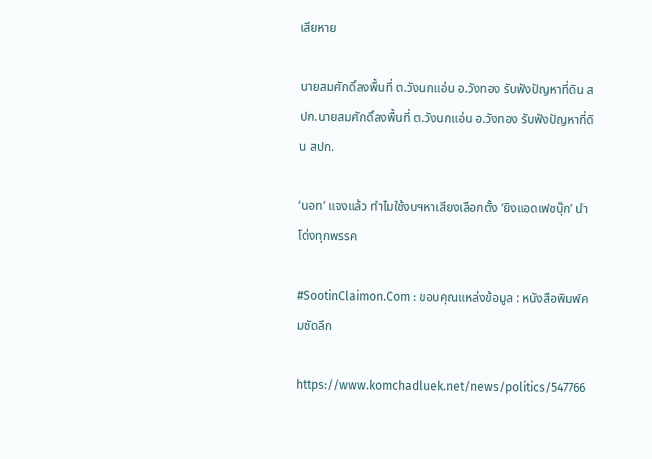เสียหาย

นายสมศักดิ์ลงพื้นที่ ต.วังนกแอ่น อ.วังทอง รับฟังปัญหาที่ดิน สปก.นายสมศักดิ์ลงพื้นที่ ต.วังนกแอ่น อ.วังทอง รับฟังปัญหาที่ดิน สปก.

‘นอท’ แจงแล้ว ทำไมใช้งบฯหาเสียงเลือกตั้ง ‘ยิงแอดเฟซบุ๊ก’ นำโด่งทุกพรรค

#SootinClaimon.Com : ขอบคุณแหล่งข้อมูล : หนังสือพิมพ์คมชัดลึก

https://www.komchadluek.net/news/politics/547766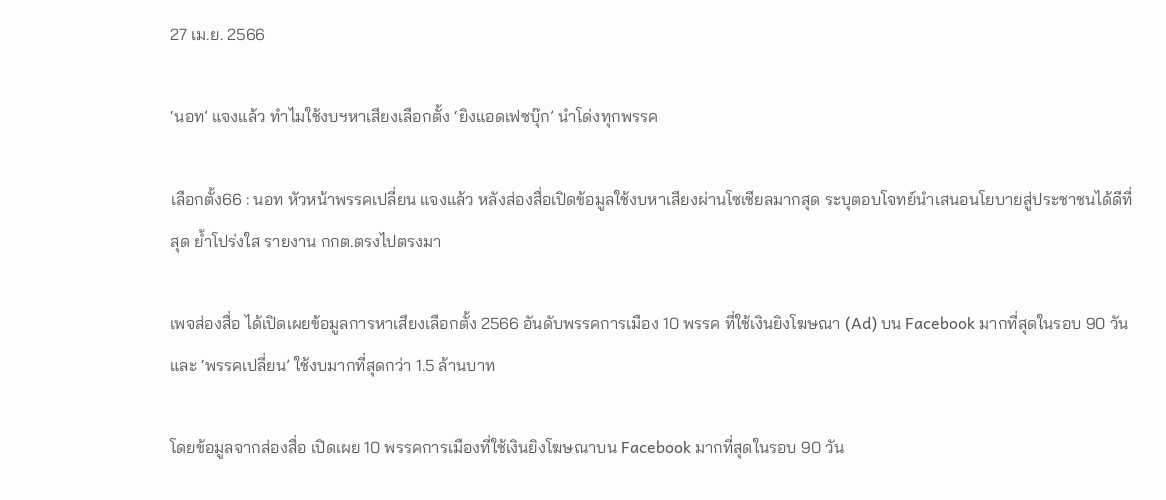27 เม.ย. 2566

‘นอท’ แจงแล้ว ทำไมใช้งบฯหาเสียงเลือกตั้ง ‘ยิงแอดเฟซบุ๊ก’ นำโด่งทุกพรรค

เลือกตั้ง66 : นอท หัวหน้าพรรคเปลี่ยน แจงแล้ว หลังส่องสื่อเปิดข้อมูลใช้งบหาเสียงผ่านโซเชียลมากสุด ระบุตอบโจทย์นำเสนอนโยบายสู่ประชาชนได้ดีที่สุด ย้ำโปร่งใส รายงาน กกต.ตรงไปตรงมา

เพจส่องสื่อ ได้เปิดเผยข้อมูลการหาเสียงเลือกตั้ง 2566 อันดับพรรคการเมือง 10 พรรค ที่ใช้เงินยิงโฆษณา (Ad) บน Facebook มากที่สุดในรอบ 90 วัน  และ ‘พรรคเปลี่ยน’ ใช้งบมากที่สุดกว่า 1.5 ล้านบาท

โดยข้อมูลจากส่องสื่อ เปิดเผย 10 พรรคการเมืองที่ใช้เงินยิงโฆษณาบน Facebook มากที่สุดในรอบ 90 วัน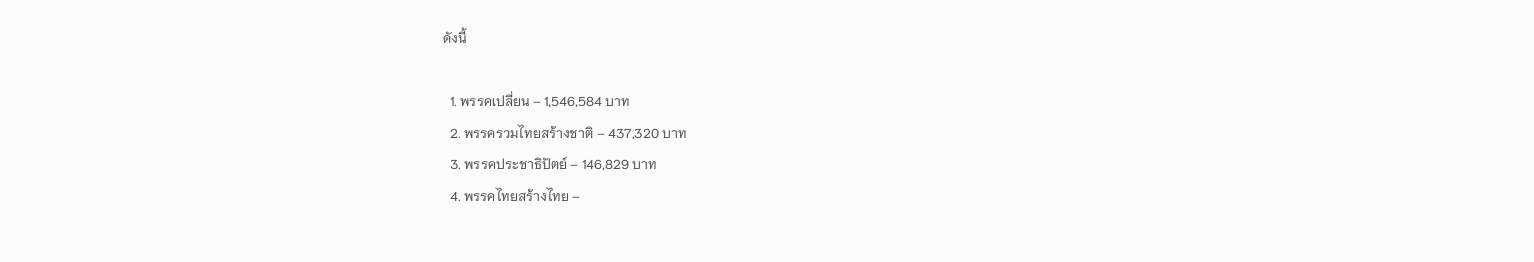ดังนี้

  1. พรรคเปลี่ยน – 1,546,584 บาท
  2. พรรครวมไทยสร้างชาติ – 437,320 บาท
  3. พรรคประชาธิปัตย์ – 146,829 บาท
  4. พรรคไทยสร้างไทย –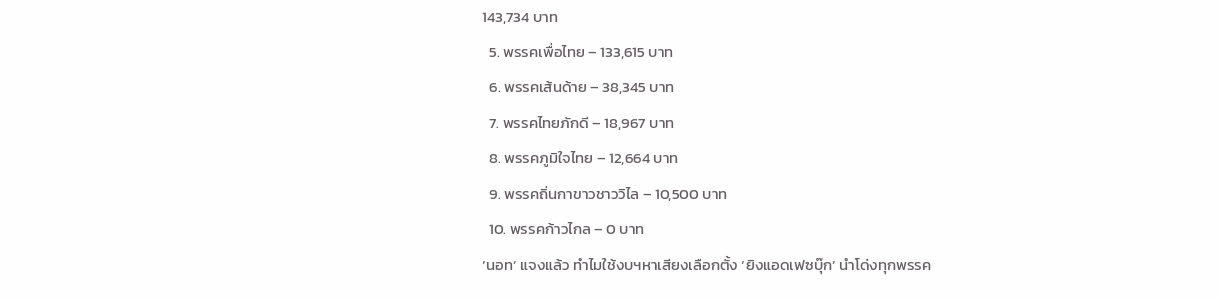143,734 บาท
  5. พรรคเพื่อไทย – 133,615 บาท
  6. พรรคเส้นด้าย – 38,345 บาท
  7. พรรคไทยภักดี – 18,967 บาท
  8. พรรคภูมิใจไทย – 12,664 บาท
  9. พรรคถิ่นกาขาวชาววิไล – 10,500 บาท
  10. พรรคก้าวไกล – 0 บาท
‘นอท’ แจงแล้ว ทำไมใช้งบฯหาเสียงเลือกตั้ง ‘ยิงแอดเฟซบุ๊ก’ นำโด่งทุกพรรค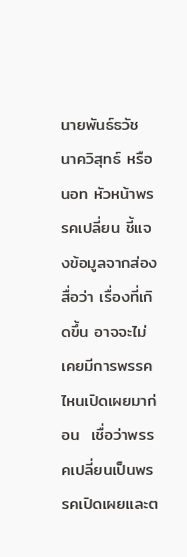นายพันธ์ธวัช นาควิสุทธ์ หรือ นอท หัวหน้าพรรคเปลี่ยน ชี้แจงข้อมูลจากส่องสื่อว่า เรื่องที่เกิดขึ้น อาจจะไม่เคยมีการพรรคไหนเปิดเผยมาก่อน  เชื่อว่าพรรคเปลี่ยนเป็นพรรคเปิดเผยและต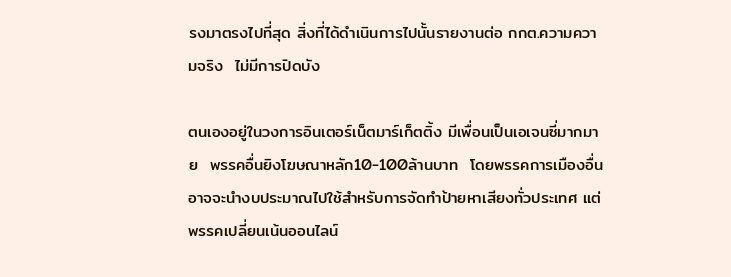รงมาตรงไปที่สุด สิ่งที่ได้ดำเนินการไปนั้นรายงานต่อ กกต.ความความจริง  ไม่มีการปิดบัง

ตนเองอยู่ในวงการอินเตอร์เน็ตมาร์เก็ตติ้ง มีเพื่อนเป็นเอเจนซี่มากมาย  พรรคอื่นยิงโฆษณาหลัก10-100ล้านบาท  โดยพรรคการเมืองอื่นอาจจะนำงบประมาณไปใช้สำหรับการจัดทำป้ายหาเสียงทั่วประเทศ แต่พรรคเปลี่ยนเน้นออนไลน์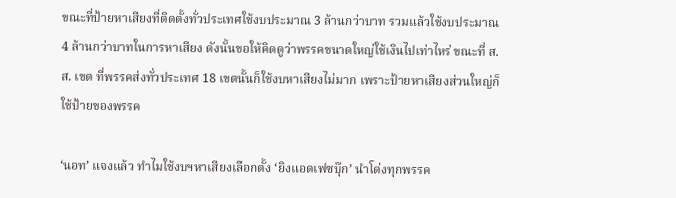ขณะที่ป้ายหาเสียงที่ติดตั้งทั่วประเทศใช้งบประมาณ 3 ล้านกว่าบาท รวมแล้วใช้งบประมาณ 4 ล้านกว่าบาทในการหาเสียง ดังนั้นขอให้คิดดูว่าพรรคขนาดใหญ่ใช้เงินไปเท่าไหร่ ขณะที่ ส.ส. เขต ที่พรรคส่งทั่วประเทศ 18 เขตนั้นก็ใช้งบหาเสียงไม่มาก เพราะป้ายหาเสียงส่วนใหญ่ก็ใช้ป้ายของพรรค

‘นอท’ แจงแล้ว ทำไมใช้งบฯหาเสียงเลือกตั้ง ‘ยิงแอดเฟซบุ๊ก’ นำโด่งทุกพรรค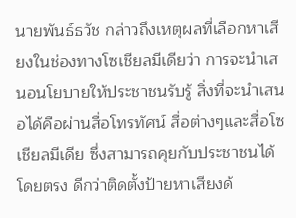นายพันธ์ธวัช กล่าวถึงเหตุผลที่เลือกหาเสียงในช่องทางโซเชียลมีเดียว่า การจะนำเสนอนโยบายให้ประชาชนรับรู้ สิ่งที่จะนำเสนอได้คือผ่านสื่อโทรทัศน์ สื่อต่างๆและสื่อโซเชียลมีเดีย ซึ่งสามารถคุยกับประชาชนได้โดยตรง ดีกว่าติดตั้งป้ายหาเสียงด้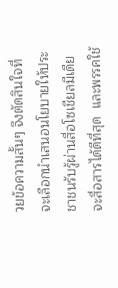วยข้อความสั้นๆ จึงตัดสินใจที่จะเลือกนำเสนอนโยบายให้ประชาชนรับรู้ผ่านสื่อโซเชียลมีเดียจะสื่อสารได้ดีที่สุด  และพรรคใช้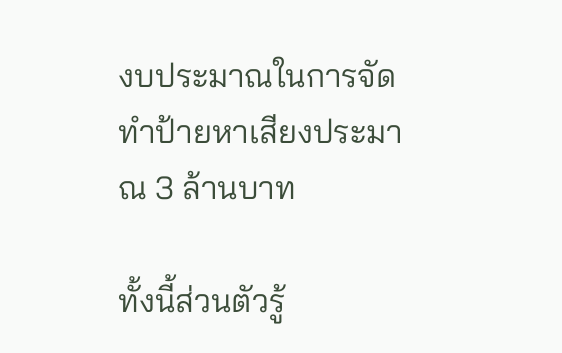งบประมาณในการจัดทำป้ายหาเสียงประมาณ 3 ล้านบาท

ทั้งนี้ส่วนตัวรู้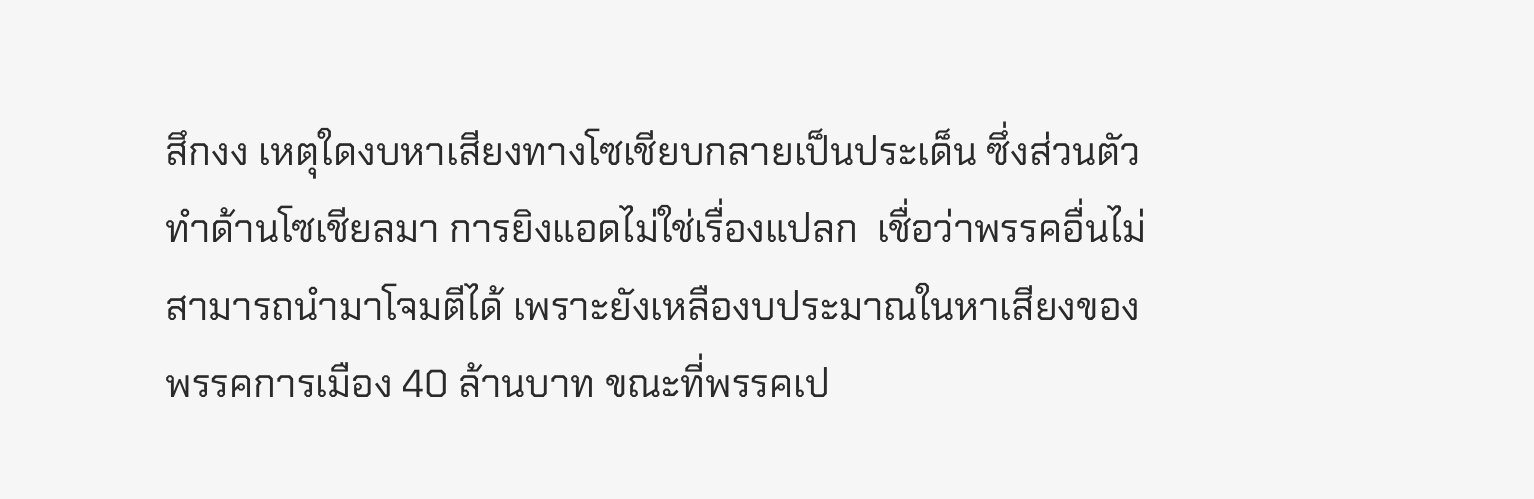สึกงง เหตุใดงบหาเสียงทางโซเชียบกลายเป็นประเด็น ซึ่งส่วนตัวทำด้านโซเชียลมา การยิงแอดไม่ใช่เรื่องแปลก  เชื่อว่าพรรคอื่นไม่สามารถนำมาโจมตีได้ เพราะยังเหลืองบประมาณในหาเสียงของพรรคการเมือง 40 ล้านบาท ขณะที่พรรคเป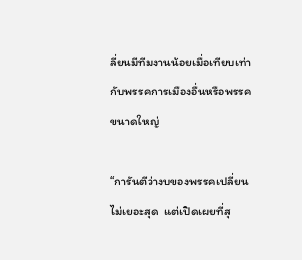ลี่ยนมีทีมงานน้อยเมื่อเทียบเท่ากับพรรคการเมืองอื่นหรือพรรคขนาดใหญ่

“การันตีว่างบของพรรคเปลี่ยนไม่เยอะสุด  แต่เปิดเผยที่สุ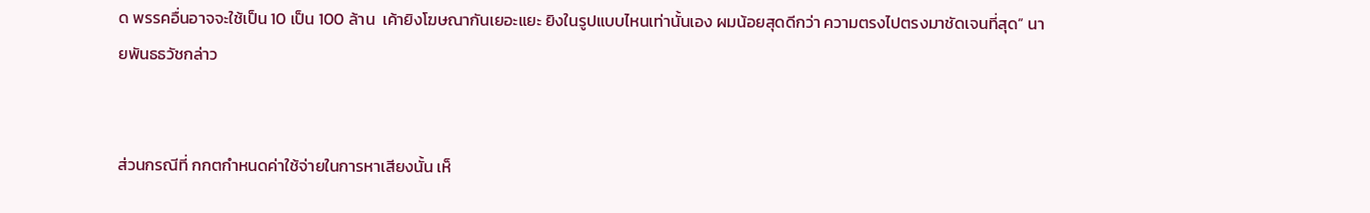ด พรรคอื่นอาจจะใช้เป็น 10 เป็น 100 ล้าน  เค้ายิงโฆษณากันเยอะแยะ ยิงในรูปแบบไหนเท่านั้นเอง ผมน้อยสุดดีกว่า ความตรงไปตรงมาชัดเจนที่สุด” นายพันธธวัชกล่าว


ส่วนกรณีที่ กกตกำหนดค่าใช้จ่ายในการหาเสียงนั้น เห็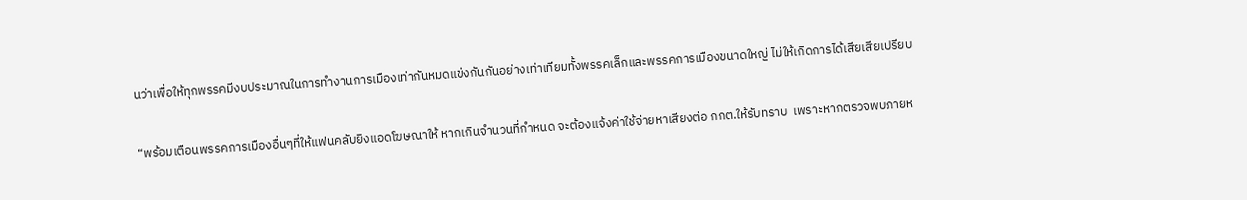นว่าเพื่อให้ทุกพรรคมีงบประมาณในการทำงานการเมืองเท่ากันหมดแข่งกันกันอย่างเท่าเทียมทั้งพรรคเล็กและพรรคการเมืองขนาดใหญ่ ไม่ให้เกิดการได้เสียเสียเปรียบ

“พร้อมเตือนพรรคการเมืองอื่นๆที่ให้แฟนคลับยิงแอดโฆษณาให้ หากเกินจำนวนที่กำหนด จะต้องแจ้งค่าใช้จ่ายหาเสียงต่อ กกต.ให้รับทราบ  เพราะหากตรวจพบภายห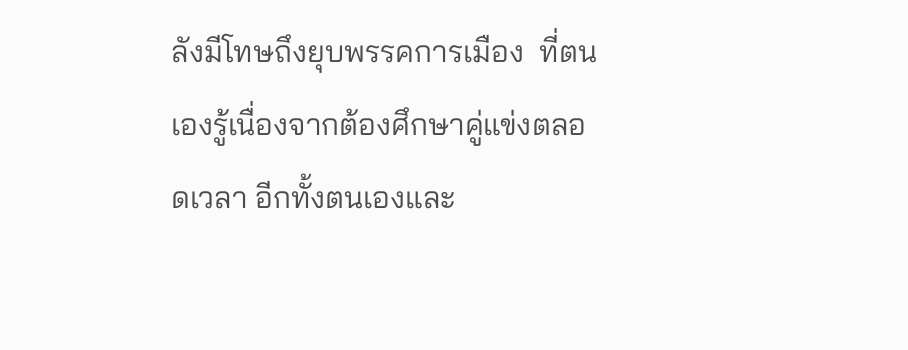ลังมีโทษถึงยุบพรรคการเมือง  ที่ตนเองรู้เนื่องจากต้องศึกษาคู่แข่งตลอดเวลา อีกทั้งตนเองและ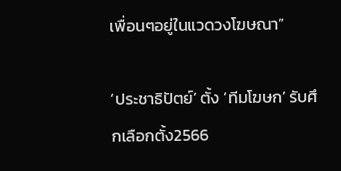เพื่อนๆอยู่ในแวดวงโฆษณา”

‘ประชาธิปัตย์’ ตั้ง ‘ทีมโฆษก’ รับศึกเลือกตั้ง2566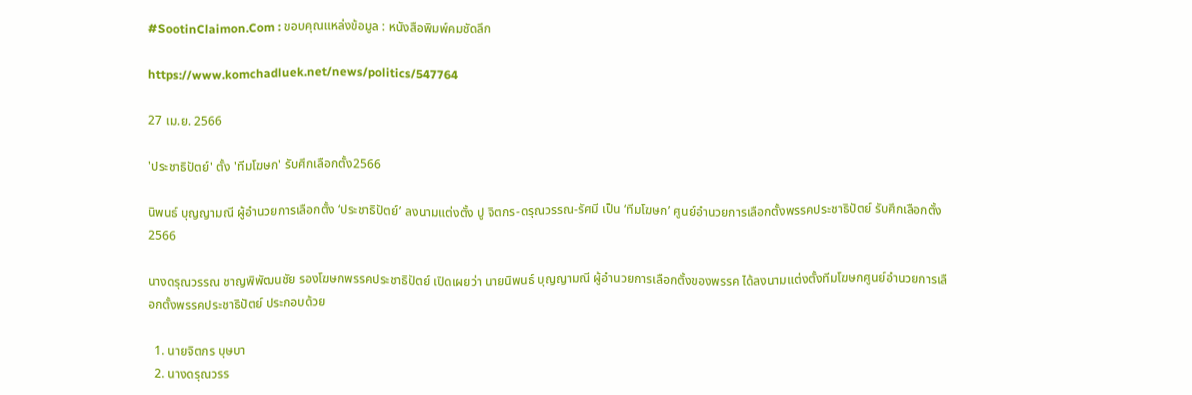#SootinClaimon.Com : ขอบคุณแหล่งข้อมูล : หนังสือพิมพ์คมชัดลึก

https://www.komchadluek.net/news/politics/547764

27 เม.ย. 2566

'ประชาธิปัตย์' ตั้ง 'ทีมโฆษก' รับศึกเลือกตั้ง2566

นิพนธ์ บุญญามณี ผู้อำนวยการเลือกตั้ง ‘ประชาธิปัตย์’ ลงนามแต่งตั้ง ปู จิตกร-ดรุณวรรณ-รัศมี เป็น ‘ทีมโฆษก’ ศูนย์อำนวยการเลือกตั้งพรรคประชาธิปัตย์ รับศึกเลือกตั้ง2566

นางดรุณวรรณ ชาญพิพัฒนชัย รองโฆษกพรรคประชาธิปัตย์ เปิดเผยว่า นายนิพนธ์ บุญญามณี ผู้อำนวยการเลือกตั้งของพรรค ได้ลงนามแต่งตั้งทีมโฆษกศูนย์อำนวยการเลือกตั้งพรรคประชาธิปัตย์ ประกอบด้วย

  1. นายจิตกร บุษบา
  2. นางดรุณวรร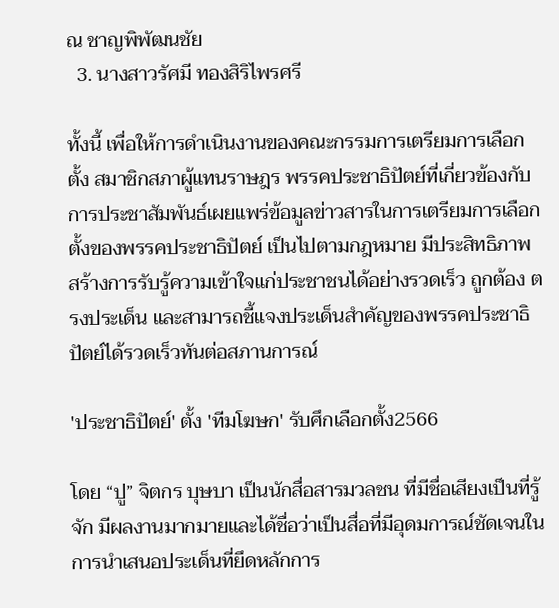ณ ชาญพิพัฒนชัย
  3. นางสาวรัศมี ทองสิริไพรศรี

ทั้งนี้ เพื่อให้การดำเนินงานของคณะกรรมการเตรียมการเลือกตั้ง สมาชิกสภาผู้แทนราษฎร พรรคประชาธิปัตย์ที่เกี่ยวข้องกับการประชาสัมพันธ์เผยแพร่ข้อมูลข่าวสารในการเตรียมการเลือกตั้งของพรรคประชาธิปัตย์ เป็นไปตามกฎหมาย มีประสิทธิภาพ สร้างการรับรู้ความเข้าใจแก่ประชาชนได้อย่างรวดเร็ว ถูกต้อง ตรงประเด็น และสามารถชี้แจงประเด็นสำคัญของพรรคประชาธิปัตย์ได้รวดเร็วทันต่อสภานการณ์

'ประชาธิปัตย์' ตั้ง 'ทีมโฆษก' รับศึกเลือกตั้ง2566

โดย “ปู” จิตกร บุษบา เป็นนักสื่อสารมวลชน ที่มีชื่อเสียงเป็นที่รู้จัก มีผลงานมากมายและได้ชื่อว่าเป็นสื่อที่มีอุดมการณ์ชัดเจนในการนำเสนอประเด็นที่ยึดหลักการ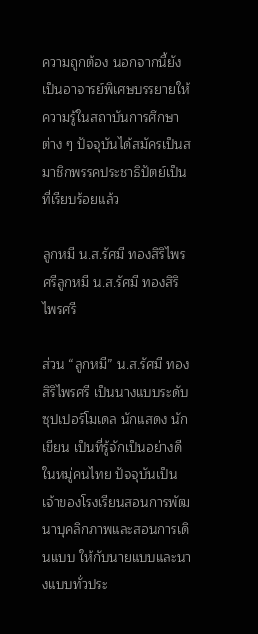ความถูกต้อง นอกจากนี้ยังเป็นอาจารย์พิเศษบรรยายให้ความรู้ในสถาบันการศึกษาต่าง ๆ ปัจจุบันได้สมัครเป็นสมาชิกพรรคประชาธิปัตย์เป็นที่เรียบร้อยแล้ว

ลูกหมี น.ส.รัศมี ทองสิริไพรศรีลูกหมี น.ส.รัศมี ทองสิริไพรศรี

ส่วน “ลูกหมี” น.ส.รัศมี ทองสิริไพรศรี เป็นนางแบบระดับซุปเปอร์โมเดล นักแสดง นักเขียน เป็นที่รู้จักเป็นอย่างดีในหมู่คนไทย ปัจจุบันเป็นเจ้าของโรงเรียนสอนการพัฒนาบุคลิกภาพและสอนการเดินแบบ ให้กับนายแบบและนางแบบทั่วประ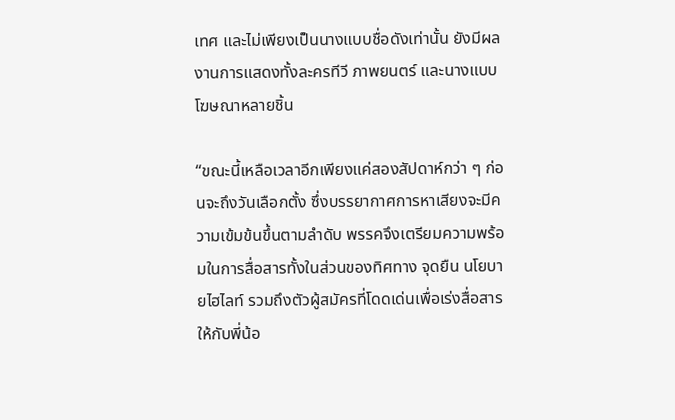เทศ และไม่เพียงเป็นนางแบบชื่อดังเท่านั้น ยังมีผลงานการแสดงทั้งละครทีวี ภาพยนตร์ และนางแบบโฆษณาหลายชิ้น

“ขณะนี้เหลือเวลาอีกเพียงแค่สองสัปดาห์กว่า ๆ ก่อนจะถึงวันเลือกตั้ง ซึ่งบรรยากาศการหาเสียงจะมีความเข้มข้นขึ้นตามลำดับ พรรคจึงเตรียมความพร้อมในการสื่อสารทั้งในส่วนของทิศทาง จุดยืน นโยบายไฮไลท์ รวมถึงตัวผู้สมัครที่โดดเด่นเพื่อเร่งสื่อสารให้กับพี่น้อ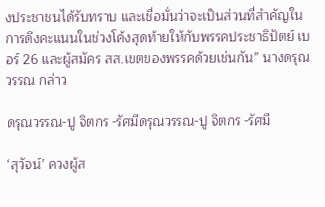งประชาชนได้รับทราบ และเชื่อมั่นว่าจะเป็นส่วนที่สำคัญในการดึงคะแนนในช่วงโค้งสุดท้ายให้กับพรรคประชาธิปัตย์ เบอร์ 26 และผู้สมัคร สส.เขตของพรรคด้วยเช่นกัน” นางดรุณวรรณ กล่าว

ดรุณวรรณ-ปู จิตกร -รัศมีดรุณวรรณ-ปู จิตกร -รัศมี

‘สุวัจน์’ ควงผู้ส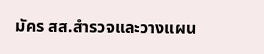มัคร สส.สำรวจและวางแผน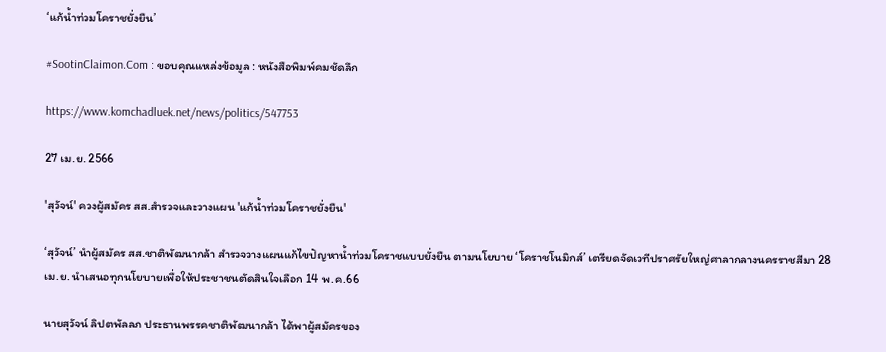‘แก้น้ำท่วมโคราชยั่งยืน’

#SootinClaimon.Com : ขอบคุณแหล่งข้อมูล : หนังสือพิมพ์คมชัดลึก

https://www.komchadluek.net/news/politics/547753

27 เม.ย. 2566

'สุวัจน์' ควงผู้สมัคร สส.สำรวจและวางแผน 'แก้น้ำท่วมโคราชยั่งยืน'

‘สุวัจน์’ นำผู้สมัคร สส.ชาติพัฒนากล้า สำรวจวางแผนแก้ไขปัญหาน้ำท่วมโคราชแบบยั่งยืน ตามนโยบาย ‘โคราชโนมิกส์’ เตรียดจัดเวทีปราศรัยใหญ่ศาลากลางนครราชสีมา 28 เม.ย. นำเสนอทุกนโยบายเพื่อให้ประชาชนตัดสินใจเลือก 14 พ.ค.66

นายสุวัจน์ ลิปตพัลลภ ประธานพรรคชาติพัฒนากล้า ได้พาผู้สมัครของ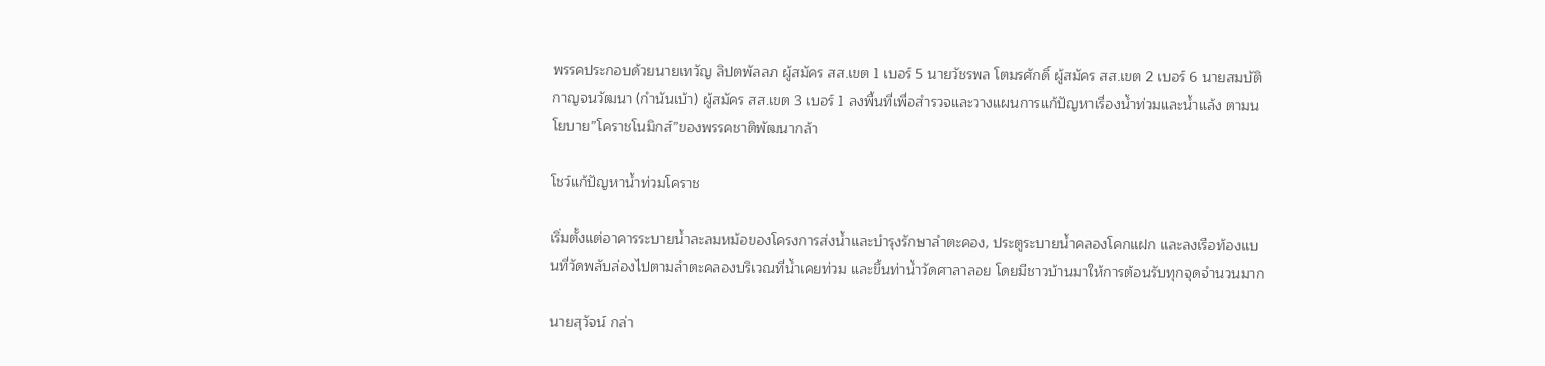พรรคประกอบด้วยนายเทวัญ ลิปตพัลลภ ผู้สมัคร สส.เขต 1 เบอร์ 5 นายวัชรพล โตมรศักดิ์ ผู้สมัคร สส.เขต 2 เบอร์ 6 นายสมบัติ กาญจนวัฒนา (กำนันเบ้า) ผู้สมัคร สส.เขต 3 เบอร์ 1 ลงพื้นที่เพื่อสำรวจและวางแผนการแก้ปัญหาเรื่องน้ำท่วมและน้ำแล้ง ตามนโยบาย”โคราชโนมิกส์”ของพรรคชาติพัฒนากล้า

โชว์แก้ปัญหาน้ำท่วมโคราช

เริ่มตั้งแต่อาคารระบายน้ำละลมหม้อของโครงการส่งน้ำและบำรุงรักษาลำตะคอง, ประตูระบายน้ำคลองโคกแฝก และลงเรือท้องแบนที่วัดพลับล่องไปตามลำตะคลองบริเวณที่น้ำเคยท่วม และขึ้นท่าน้ำวัดศาลาลอย โดยมีชาวบ้านมาให้การต้อนรับทุกจุดจำนวนมาก

นายสุวัจน์ กล่า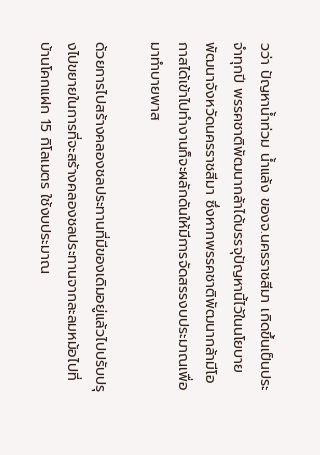วว่า ปัญหาน้ำท่วม น้ำแล้ง ของจ.นครราชสีมา เกิดขึ้นเป็นประจำทุกปี พรรคชาติพัฒนากล้าได้บรรจุปัญหานี้ไว้ในนโยบายพัฒนาจังหวัดนครราชสีมา ซึ่งหากพรรคชาติพัฒนากล้ามีโอกาสได้เข้าไปทำงานก็จะผลักดันให้มีการจัดสรรงบประมาณเพื่อมาทำบายพาส

ด้วยการไปสร้างคลองชลประทานที่มีของเดิมอยู่แล้วไปปรับปรุงไปขยายในการที่จะสร้างคลองชลประทานจากละลมหม้อไปที่บ้านโคกแฝก 15 กิโลเมตร ใช้งบประมาณ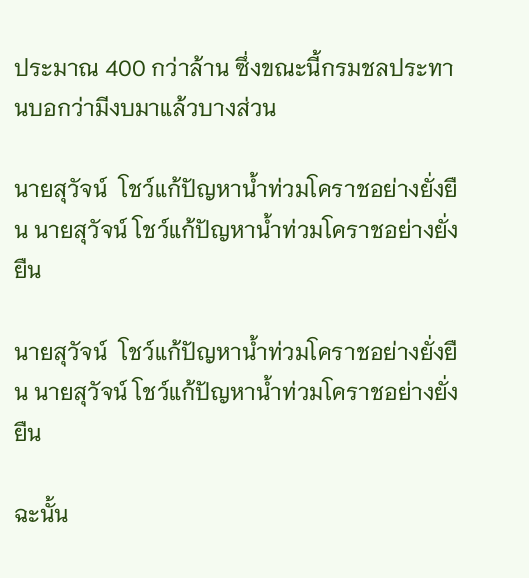ประมาณ 400 กว่าล้าน ซึ่งขณะนี้กรมชลประทานบอกว่ามีงบมาแล้วบางส่วน

นายสุวัจน์  โชว์แก้ปัญหาน้ำท่วมโคราชอย่างยั่งยืน นายสุวัจน์ โชว์แก้ปัญหาน้ำท่วมโคราชอย่างยั่งยืน

นายสุวัจน์  โชว์แก้ปัญหาน้ำท่วมโคราชอย่างยั่งยืน นายสุวัจน์ โชว์แก้ปัญหาน้ำท่วมโคราชอย่างยั่งยืน

ฉะนั้น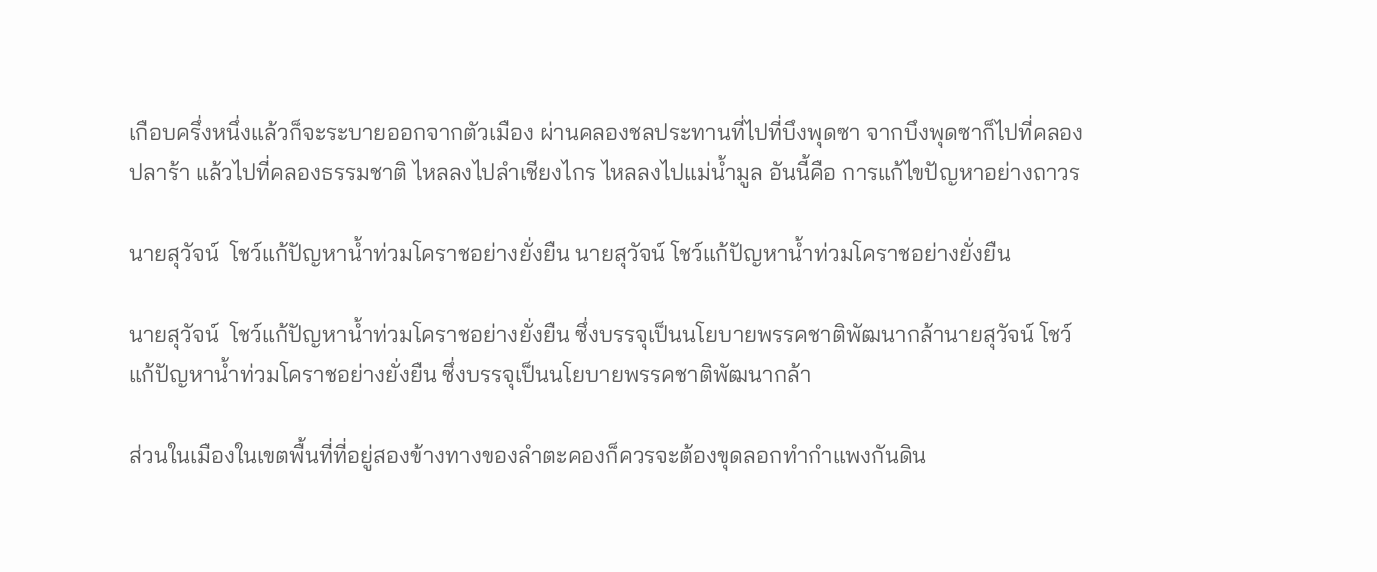เกือบครึ่งหนึ่งแล้วก็จะระบายออกจากตัวเมือง ผ่านคลองชลประทานที่ไปที่บึงพุดซา จากบึงพุดซาก็ไปที่คลองปลาร้า แล้วไปที่คลองธรรมชาติ ไหลลงไปลำเชียงไกร ไหลลงไปแม่น้ำมูล อันนี้คือ การแก้ไขปัญหาอย่างถาวร

นายสุวัจน์  โชว์แก้ปัญหาน้ำท่วมโคราชอย่างยั่งยืน นายสุวัจน์ โชว์แก้ปัญหาน้ำท่วมโคราชอย่างยั่งยืน

นายสุวัจน์  โชว์แก้ปัญหาน้ำท่วมโคราชอย่างยั่งยืน ซึ่งบรรจุเป็นนโยบายพรรคชาติพัฒนากล้านายสุวัจน์ โชว์แก้ปัญหาน้ำท่วมโคราชอย่างยั่งยืน ซึ่งบรรจุเป็นนโยบายพรรคชาติพัฒนากล้า

ส่วนในเมืองในเขตพื้นที่ที่อยู่สองข้างทางของลําตะคองก็ควรจะต้องขุดลอกทํากําแพงกันดิน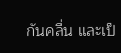กันคลื่น และเป็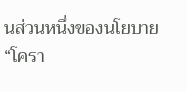นส่วนหนึ่งของนโยบาย “โครา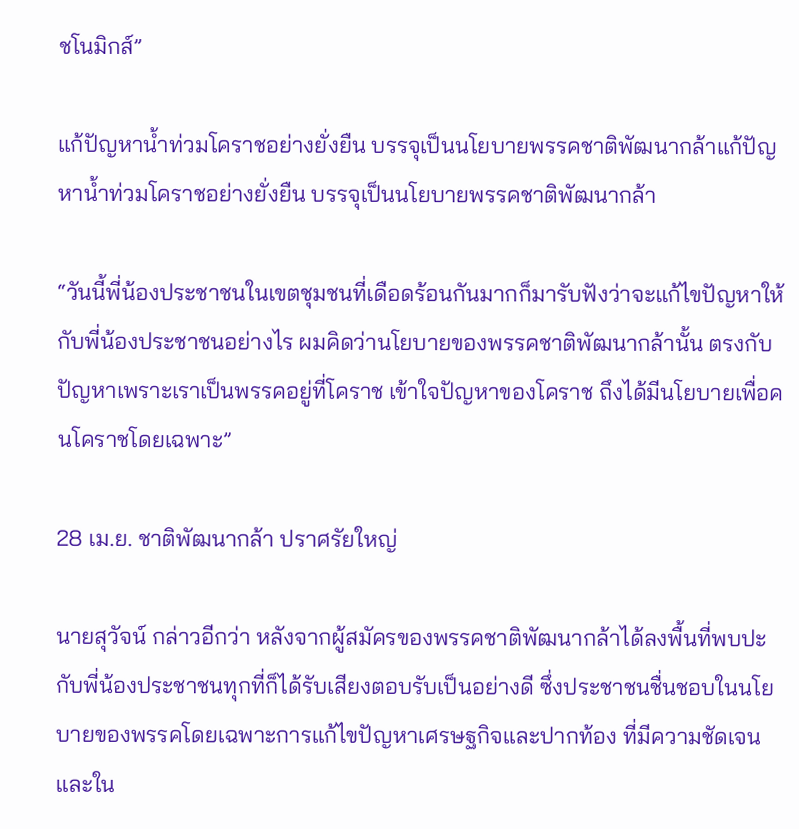ชโนมิกส์”

แก้ปัญหาน้ำท่วมโคราชอย่างยั่งยืน บรรจุเป็นนโยบายพรรคชาติพัฒนากล้าแก้ปัญหาน้ำท่วมโคราชอย่างยั่งยืน บรรจุเป็นนโยบายพรรคชาติพัฒนากล้า

“วันนี้พี่น้องประชาชนในเขตชุมชนที่เดือดร้อนกันมากก็มารับฟังว่าจะแก้ไขปัญหาให้กับพี่น้องประชาชนอย่างไร ผมคิดว่านโยบายของพรรคชาติพัฒนากล้านั้น ตรงกับปัญหาเพราะเราเป็นพรรคอยู่ที่โคราช เข้าใจปัญหาของโคราช ถึงได้มีนโยบายเพื่อคนโคราชโดยเฉพาะ”

28 เม.ย. ชาติพัฒนากล้า ปราศรัยใหญ่

นายสุวัจน์ กล่าวอีกว่า หลังจากผู้สมัครของพรรคชาติพัฒนากล้าได้ลงพื้นที่พบปะกับพี่น้องประชาชนทุกที่ก็ได้รับเสียงตอบรับเป็นอย่างดี ซึ่งประชาชนชื่นชอบในนโยบายของพรรคโดยเฉพาะการแก้ไขปัญหาเศรษฐกิจและปากท้อง ที่มีความชัดเจน และใน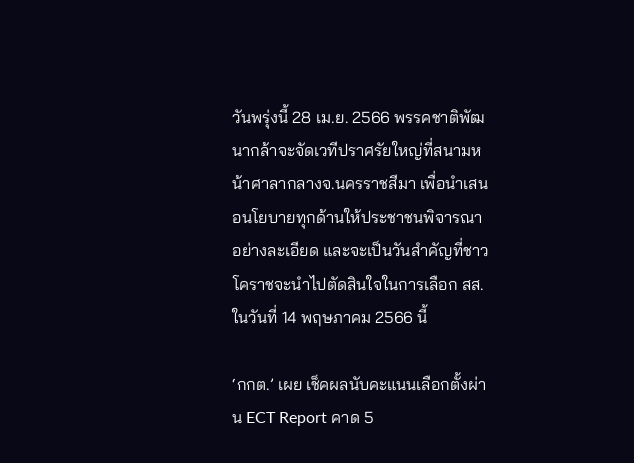วันพรุ่งนี้ 28 เม.ย. 2566 พรรคชาติพัฒนากล้าจะจัดเวทีปราศรัยใหญ่ที่สนามหน้าศาลากลางจ.นครราชสีมา เพื่อนำเสนอนโยบายทุกด้านให้ประชาชนพิจารณาอย่างละเอียด และจะเป็นวันสำคัญที่ชาวโคราชจะนำไปตัดสินใจในการเลือก สส.ในวันที่ 14 พฤษภาคม 2566 นี้

‘กกต.’ เผย เช็คผลนับคะแนนเลือกตั้งผ่าน ECT Report คาด 5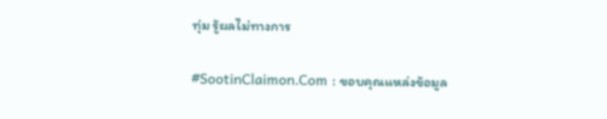ทุ่ม รู้ผลไม่ทางการ

#SootinClaimon.Com : ขอบคุณแหล่งข้อมูล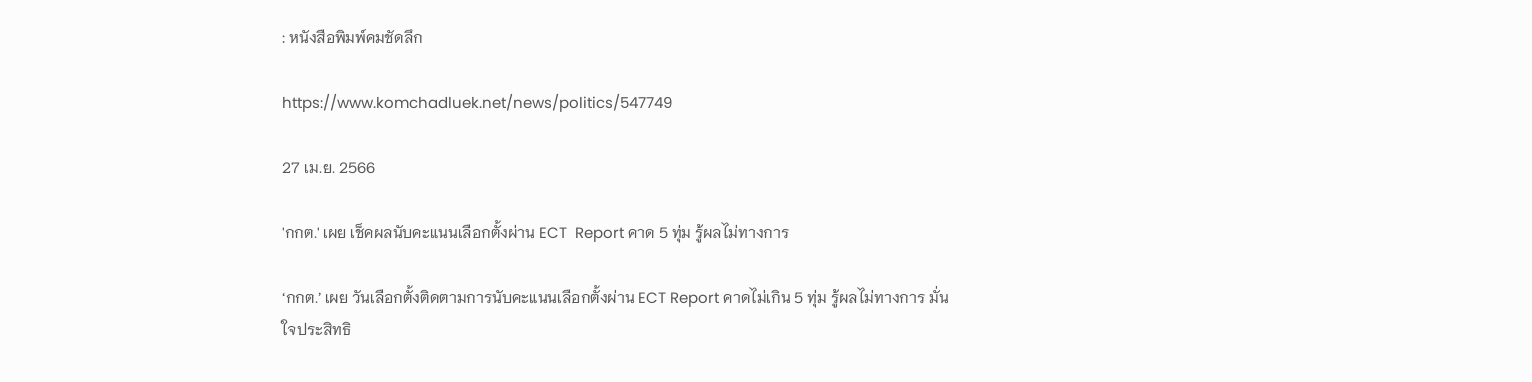: หนังสือพิมพ์คมชัดลึก

https://www.komchadluek.net/news/politics/547749

27 เม.ย. 2566

'กกต.' เผย เช็คผลนับคะแนนเลือกตั้งผ่าน ECT  Report คาด 5 ทุ่ม รู้ผลไม่ทางการ

‘กกต.’ เผย วันเลือกตั้งติดตามการนับคะแนนเลือกตั้งผ่าน ECT Report คาดไม่เกิน 5 ทุ่ม รู้ผลไม่ทางการ มั่นใจประสิทธิ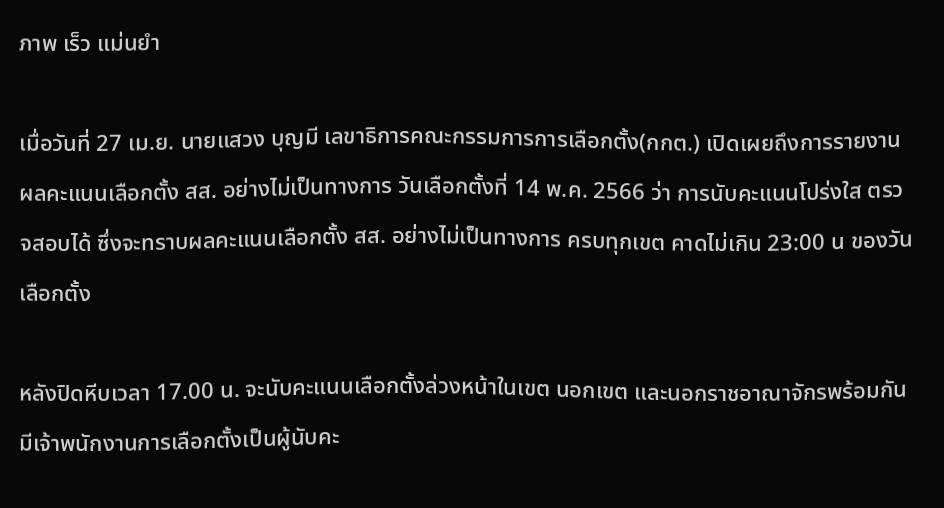ภาพ เร็ว แม่นยำ

เมื่อวันที่ 27 เม.ย. นายแสวง บุญมี เลขาธิการคณะกรรมการการเลือกตั้ง(กกต.) เปิดเผยถึงการรายงานผลคะแนนเลือกตั้ง สส. อย่างไม่เป็นทางการ วันเลือกตั้งที่ 14 พ.ค. 2566 ว่า การนับคะแนนโปร่งใส ตรวจสอบได้ ซึ่งจะทราบผลคะแนนเลือกตั้ง สส. อย่างไม่เป็นทางการ ครบทุกเขต คาดไม่เกิน 23:00 น ของวันเลือกตั้ง

หลังปิดหีบเวลา 17.00 น. จะนับคะแนนเลือกตั้งล่วงหน้าในเขต นอกเขต และนอกราชอาณาจักรพร้อมกัน มีเจ้าพนักงานการเลือกตั้งเป็นผู้นับคะ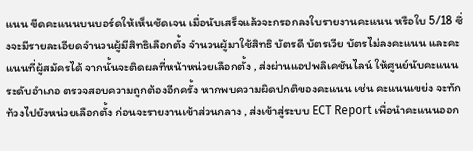แนน ขีดคะแนนบนบอร์ดให้เห็นชัดเจน เมื่อนับเสร็จแล้วจะกรอกลงใบรายงานคะแนน หรือใบ 5/18 ซึ่งจะมีรายละเอียดจำนวนผู้มีสิทธิเลือกตั้ง จำนวนผู้มาใช้สิทธิ บัตรดี บัตรเวีย บัตรไม่ลงคะแนน และคะแนนที่ผู้สมัครได้ จากนั้นจะติดผลที่หน้าหน่วยเลือกตั้ง , ส่งผ่านแอปพลิเคชันไลน์ ให้ศูนย์นับคะแนนระดับอำเภอ ตรวจสอบความถูกต้องอีกครั้ง หากพบความผิดปกติของคะแนน เช่น คะแนนเขย่ง จะทักท้วงไปยังหน่วยเลือกตั้ง ก่อนจะรายงานเข้าส่วนกลาง , ส่งเข้าสู่ระบบ ECT Report เพื่อนำคะแนนออก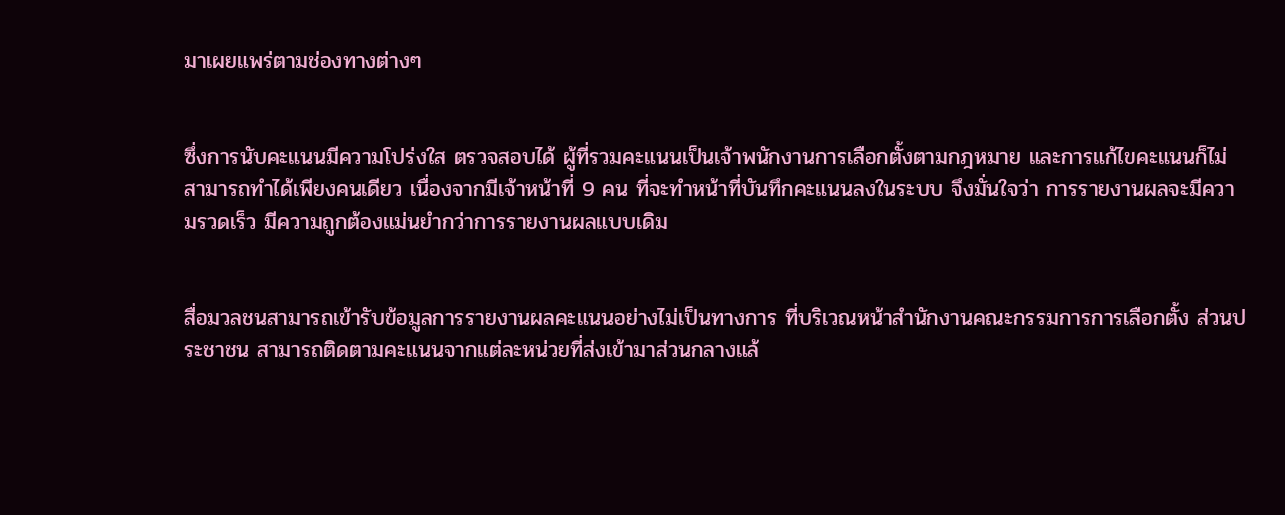มาเผยแพร่ตามช่องทางต่างๆ


ซึ่งการนับคะแนนมีความโปร่งใส ตรวจสอบได้ ผู้ที่รวมคะแนนเป็นเจ้าพนักงานการเลือกตั้งตามกฎหมาย และการแก้ไขคะแนนก็ไม่สามารถทำได้เพียงคนเดียว เนื่องจากมีเจ้าหน้าที่ 9 คน ที่จะทำหน้าที่บันทึกคะแนนลงในระบบ จึงมั่นใจว่า การรายงานผลจะมีความรวดเร็ว มีความถูกต้องแม่นยำกว่าการรายงานผลแบบเดิม


สื่อมวลชนสามารถเข้ารับข้อมูลการรายงานผลคะแนนอย่างไม่เป็นทางการ ที่บริเวณหน้าสำนักงานคณะกรรมการการเลือกตั้ง ส่วนประชาชน สามารถติดตามคะแนนจากแต่ละหน่วยที่ส่งเข้ามาส่วนกลางแล้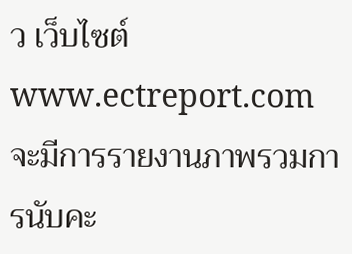ว เว็บไซต์  www.ectreport.com จะมีการรายงานภาพรวมการนับคะ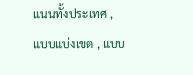แนนทั้งประเทศ , แบบแบ่งเขต , แบบ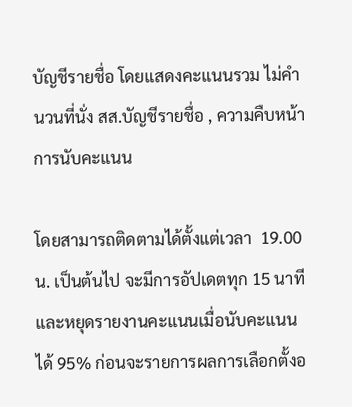บัญชีรายชื่อ โดยแสดงคะแนนรวม ไม่คำนวนที่นั่ง สส.บัญชีรายชื่อ , ความคืบหน้าการนับคะแนน

โดยสามารถติดตามได้ตั้งแต่เวลา  19.00 น. เป็นต้นไป จะมีการอัปเดตทุก 15 นาที  และหยุดรายงานคะแนนเมื่อนับคะแนนได้ 95% ก่อนจะรายการผลการเลือกตั้งอ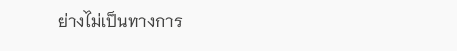ย่างไม่เป็นทางการ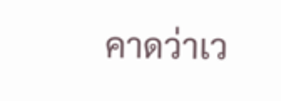คาดว่าเว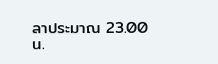ลาประมาณ 23.00 น.